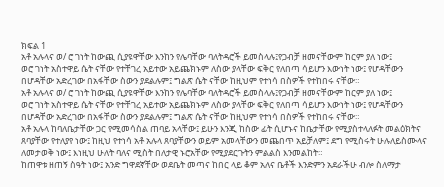ክፍል 1
አቶ አሉላና ወ/ ሮ ገነት ከውጪ ሲያዩዋቸው እንከን የሌባቸው ባለትዳሮች ይመስላሉ፤የጋብቻ ዘመናቸውም ከርም ያለ ነው፤
ወሮ ገነት አስተዋይ ሴት ናቸው የተቸገረ አይተው አይጨክኑም ለስው ያላቸው ፍቅር የለበጣ ሳይሆን እውነት ነው፤ የሆዳቸውን
በሆዳቸው አድረገው በአፋቸው ስውን ያደልሉም፤ ግልጽ ሴት ናቸው ከዚህም የተነሳ በስዎች የተከበሩ ናቸው።
አቶ አሉላና ወ/ ሮ ገነት ከውጪ ሲያዩዋቸው እንከን የሌባቸው ባለትዳሮች ይመስላሉ፤የጋብቻ ዘመናቸውም ከርም ያለ ነው፤
ወሮ ገነት አስተዋይ ሴት ናቸው የተቸገረ አይተው አይጨክኑም ለስው ያላቸው ፍቅር የለበጣ ሳይሆን እውነት ነው፤ የሆዳቸውን
በሆዳቸው አድረገው በአፋቸው ስውን ያደልሉም፤ ግልጽ ሴት ናቸው ከዚህም የተነሳ በስዎች የተከበሩ ናቸው።
አቶ አሉላ ከባለቤታቸው ጋር የሚመሳስል ጠባይ አላቸው፤ ይሁን እንጂ ከስው ፊት ሲሆኑና ከቤታቸው የሚያስተላለፉት መልዕክትና ጸባያቸው የተለያየ ነው፤ ከዚህ የተነሳ አቶ አሉላ ጸባያቸውን ወይም አመላቸውን መጨበጥ አይቻለም፤ ደግ የሚስሩት ሁሉለይስሙላና ለመታወቅ ነው፤ እነዚህ ሁለት ባለና ሚስት በለታዊ ኑሮአቸው የሚያደርጉትን ምልልስ እንመልከት።
ከጠዋቱ ዘጠኝ ስዓት ነው፤ አንድ ግዋደኛቸው ወደቤት መጣና ከበር ላይ ቆም አለና ቤቶች እንድምን አደራችሁ ብሎ ስለማታ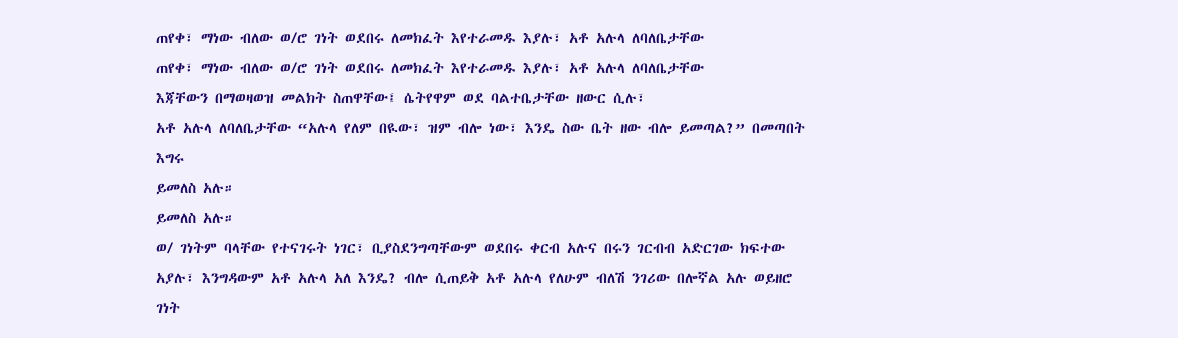ጠየቀ፣ ማነው ብለው ወ/ሮ ገነት ወደበሩ ለመክፈት እየተራመዱ እያሉ፣ አቶ አሉላ ለባለቤታቸው
ጠየቀ፣ ማነው ብለው ወ/ሮ ገነት ወደበሩ ለመክፈት እየተራመዱ እያሉ፣ አቶ አሉላ ለባለቤታቸው
እጃቸውን በማወዛወዝ መልክት ስጠዋቸው፤ ሴትየዋም ወደ ባልተቤታቸው ዘውር ሲሉ፣
አቶ አሉላ ለባለቤታቸው “አሉላ የለም በዪው፣ ዝም ብሎ ነው፣ እንዴ ስው ቤት ዘው ብሎ ይመጣል?” በመጣበት እግሩ
ይመለስ አሉ።
ይመለስ አሉ።
ወ/ ገነትም ባላቸው የተናገሩት ነገር፣ ቢያስደንግጣቸውም ወደበሩ ቀርብ አሉና በሩን ገርብብ አድርገው ክፍተው አያሉ፣ እንግዳውም አቶ አሉላ አለ እንዴ? ብሎ ሲጠይቅ አቶ አሉላ የለሁም ብለሽ ንገሪው በሎኛል አሉ ወይዘሮ ገነት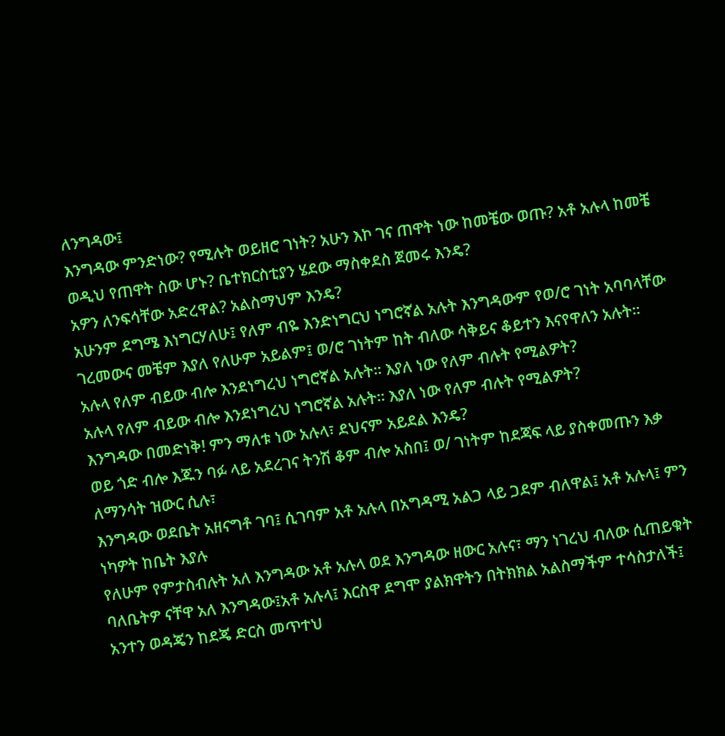ለንግዳው፤
እንግዳው ምንድነው? የሚሉት ወይዘሮ ገነት? አሁን እኮ ገና ጠዋት ነው ከመቼው ወጡ? አቶ አሉላ ከመቼ ወዲህ የጠዋት ስው ሆኑ? ቤተክርስቲያን ሄደው ማስቀደስ ጀመሩ እንዴ?
አዎን ለንፍሳቸው አድረዋል? አልስማህም እንዴ?
አሁንም ደግሜ እነግርሃለሁ፤ የለም ብዬ እንድነግርህ ነግሮኛል አሉት እንግዳውም የወ/ሮ ገነት አባባላቸው ገረመውና መቼም እያለ የለሁም አይልም፤ ወ/ሮ ገነትም ከት ብለው ሳቅይና ቆይተን እናየዋለን አሉት።
አሉላ የለም ብይው ብሎ እንደነግረህ ነግሮኛል አሉት። እያለ ነው የለም ብሉት የሚልዎት?
አሉላ የለም ብይው ብሎ እንደነግረህ ነግሮኛል አሉት። እያለ ነው የለም ብሉት የሚልዎት?
እንግዳው በመድነቅ! ምን ማለቱ ነው አሉላ፣ ደህናም አይደል እንዴ?
ወይ ጎድ ብሎ እጁን ባፉ ላይ አደረገና ትንሽ ቆም ብሎ አስበ፤ ወ/ ገነትም ከደጃፍ ላይ ያስቀመጡን እቃ ለማንሳት ዝውር ሲሉ፣
እንግዳው ወደቤት አዘናግቶ ገባ፤ ሲገባም አቶ አሉላ በአግዳሚ አልጋ ላይ ጋደም ብለዋል፤ አቶ አሉላ፤ ምን ነካዎት ከቤት እያሉ
የለሁም የምታስብሉት አለ እንግዳው አቶ አሉላ ወደ እንግዳው ዘውር አሉና፣ ማን ነገረህ ብለው ሲጠይቁት ባለቤትዎ ናቸዋ አለ እንግዳው፤አቶ አሉላ፤ እርስዋ ደግሞ ያልክዋትን በትክክል አልስማችም ተሳስታለች፤ አንተን ወዳጄን ከደጄ ድርስ መጥተህ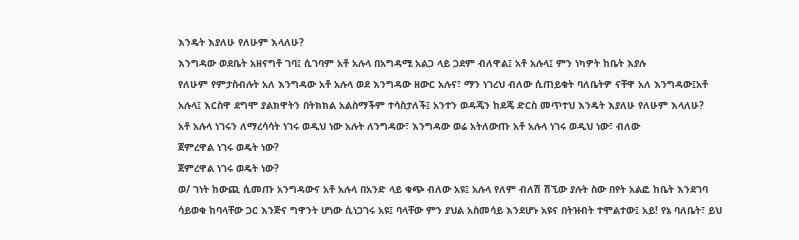እንዴት እያለሁ የለሁም እላለሁ?
እንግዳው ወደቤት አዘናግቶ ገባ፤ ሲገባም አቶ አሉላ በአግዳሚ አልጋ ላይ ጋደም ብለዋል፤ አቶ አሉላ፤ ምን ነካዎት ከቤት እያሉ
የለሁም የምታስብሉት አለ እንግዳው አቶ አሉላ ወደ እንግዳው ዘውር አሉና፣ ማን ነገረህ ብለው ሲጠይቁት ባለቤትዎ ናቸዋ አለ እንግዳው፤አቶ አሉላ፤ እርስዋ ደግሞ ያልክዋትን በትክክል አልስማችም ተሳስታለች፤ አንተን ወዳጄን ከደጄ ድርስ መጥተህ እንዴት እያለሁ የለሁም እላለሁ?
አቶ አሉላ ነገሩን ለማረሳሳት ነገሩ ወዲህ ነው አሉት ለንግዳው፣ እንግዳው ወሬ አትለውጡ አቶ አሉላ ነገሩ ወዲህ ነው፣ ብለው
ጀምረዋል ነገሩ ወዴት ነው?
ጀምረዋል ነገሩ ወዴት ነው?
ወ/ ገነት ከውጪ ሲመጡ አንግዳውና አቶ አሉላ በአንድ ላይ ቁጭ ብለው አዩ፤ አሉላ የለም ብለሽ ሽኚው ያሉት ስው በየት አልፎ ከቤት እንደገባ ሳይወቁ ከባላቸው ጋር እንጅና ግዋንት ሆነው ሲነጋገሩ አዩ፤ ባላቸው ምን ያህል አስመሳይ እንደሆኑ አዩና በትዝብት ተሞልተው፤ አይ! የኔ ባለቤት፣ ይህ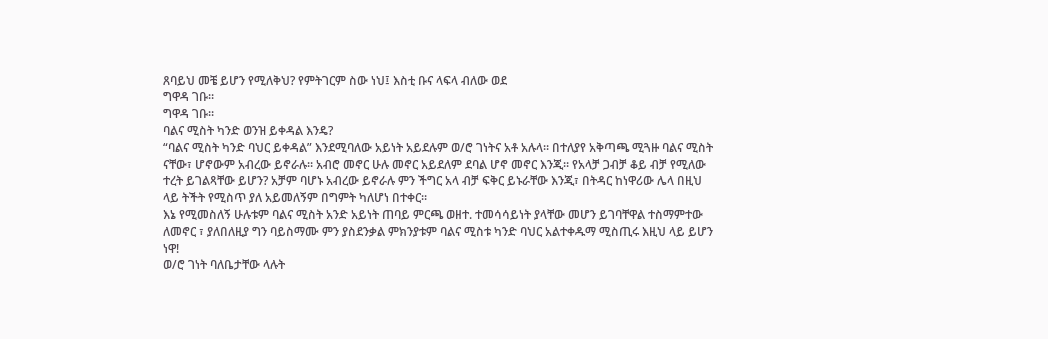ጸባይህ መቼ ይሆን የሚለቅህ? የምትገርም ስው ነህ፤ እስቲ ቡና ላፍላ ብለው ወደ
ግዋዳ ገቡ።
ግዋዳ ገቡ።
ባልና ሚስት ካንድ ወንዝ ይቀዳል እንዴ?
“ባልና ሚስት ካንድ ባህር ይቀዳል” እንደሚባለው አይነት አይደሉም ወ/ሮ ገነትና አቶ አሉላ። በተለያየ አቅጣጫ ሚጓዙ ባልና ሚስት ናቸው፣ ሆኖውም አብረው ይኖራሉ። አብሮ መኖር ሁሉ መኖር አይደለም ደባል ሆኖ መኖር እንጂ። የአላቻ ጋብቻ ቆይ ብቻ የሚለው ተረት ይገልጻቸው ይሆን? አቻም ባሆኑ አብረው ይኖራሉ ምን ችግር አላ ብቻ ፍቅር ይኑራቸው እንጂ፣ በትዳር ከነዋሪው ሌላ በዚህ ላይ ትችት የሚስጥ ያለ አይመለኝም በግምት ካለሆነ በተቀር።
እኔ የሚመስለኝ ሁሉቱም ባልና ሚስት አንድ አይነት ጠባይ ምርጫ ወዘተ. ተመሳሳይነት ያላቸው መሆን ይገባቸዋል ተስማምተው ለመኖር ፣ ያለበለዚያ ግን ባይስማሙ ምን ያስደንቃል ምክንያቱም ባልና ሚስቱ ካንድ ባህር አልተቀዱማ ሚስጢሩ እዚህ ላይ ይሆን ነዋ!
ወ/ሮ ገነት ባለቤታቸው ላሉት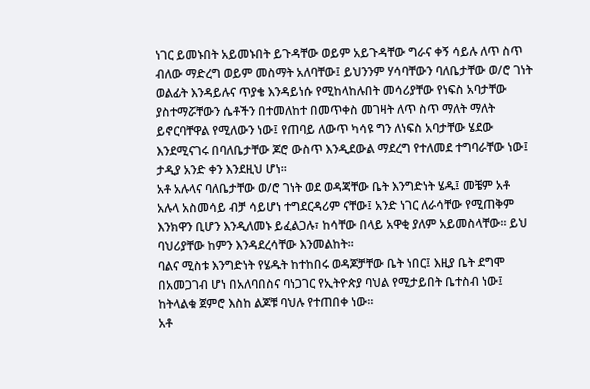ነገር ይመኑበት አይመኑበት ይጉዳቸው ወይም አይጉዳቸው ግራና ቀኝ ሳይሉ ለጥ ስጥ ብለው ማድረግ ወይም መስማት አለባቸው፤ ይህንንም ሃሳባቸውን ባለቤታቸው ወ/ሮ ገነት ወልፊት እንዳይሉና ጥያቄ እንዳይነሱ የሚከላከሉበት መሳሪያቸው የነፍስ አባታቸው ያስተማሯቸውን ሴቶችን በተመለከተ በመጥቀስ መገዛት ለጥ ስጥ ማለት ማለት ይኖርባቸዋል የሚለውን ነው፤ የጠባይ ለውጥ ካሳዩ ግን ለነፍስ አባታቸው ሄደው እንደሚናገሩ በባለቤታቸው ጆሮ ውስጥ እንዲደውል ማደረግ የተለመደ ተግባራቸው ነው፤ ታዲያ አንድ ቀን እንደዚህ ሆነ።
አቶ አሉላና ባለቤታቸው ወ/ሮ ገነት ወደ ወዳጃቸው ቤት እንግድነት ሄዱ፤ መቼም አቶ አሉላ አስመሳይ ብቻ ሳይሆነ ተግደርዳሪም ናቸው፤ አንድ ነገር ለራሳቸው የሚጠቅም እንክዋን ቢሆን እንዲለመኑ ይፈልጋሉ፣ ከሳቸው በላይ አዋቂ ያለም አይመስላቸው። ይህ ባህሪያቸው ከምን እንዳደረሳቸው እንመልከት።
ባልና ሚስቱ እንግድነት የሄዱት ከተከበሩ ወዳጆቻቸው ቤት ነበር፤ እዚያ ቤት ደግሞ በአመጋገብ ሆነ በአለባበስና ባነጋገር የኢትዮጵያ ባህል የሚታይበት ቤተስብ ነው፤ ከትላልቁ ጀምሮ እስከ ልጆቹ ባህሉ የተጠበቀ ነው።
አቶ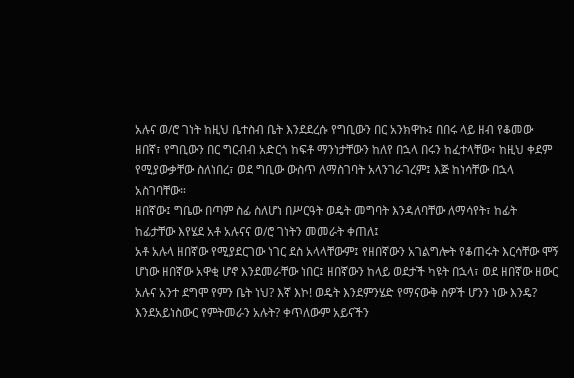አሉና ወ/ሮ ገነት ከዚህ ቤተስብ ቤት እንደደረሱ የግቢውን በር አንክዋኩ፤ በበሩ ላይ ዘብ የቆመው ዘበኛ፣ የግቢውን በር ግርብብ አድርጎ ከፍቶ ማንነታቸውን ከለየ በኋላ በሩን ከፈተላቸው፣ ከዚህ ቀደም የሚያውቃቸው ስለነበረ፣ ወደ ግቢው ውስጥ ለማስገባት አላንገራገረም፤ እጅ ከነሳቸው በኋላ አስገባቸው።
ዘበኛው፤ ግቤው በጣም ስፊ ስለሆነ በሥርዓት ወዴት መግባት እንዳለባቸው ለማሳየት፣ ከፊት ከፊታቸው እየሄደ አቶ አሉናና ወ/ሮ ገነትን መመራት ቀጠለ፤
አቶ አሉላ ዘበኛው የሚያደርገው ነገር ደስ አላላቸውም፤ የዘበኛውን አገልግሎት የቆጠሩት እርሳቸው ሞኝ ሆነው ዘበኛው አዋቂ ሆኖ እንደመራቸው ነበር፤ ዘበኛውን ከላይ ወደታች ካዩት በኋላ፣ ወደ ዘበኛው ዘውር አሉና አንተ ደግሞ የምን ቤት ነህ? እኛ እኮ! ወዴት እንደምንሄድ የማናውቅ ስዎች ሆንን ነው እንዴ? እንደአይነስውር የምትመራን አሉት? ቀጥለውም አይናችን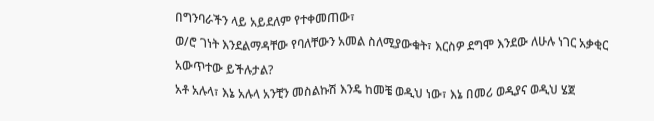በግንባራችን ላይ አይደለም የተቀመጠው፣
ወ/ሮ ገነት እንደልማዳቸው የባለቸውን አመል ስለሚያውቁት፣ እርስዎ ደግሞ እንደው ለሁሉ ነገር አቃቂር አውጥተው ይችሉታል?
አቶ አሉላ፣ እኔ አሉላ አንቺን መስልኩሽ እንዴ ከመቼ ወዲህ ነው፣ እኔ በመሪ ወዲያና ወዲህ ሄጀ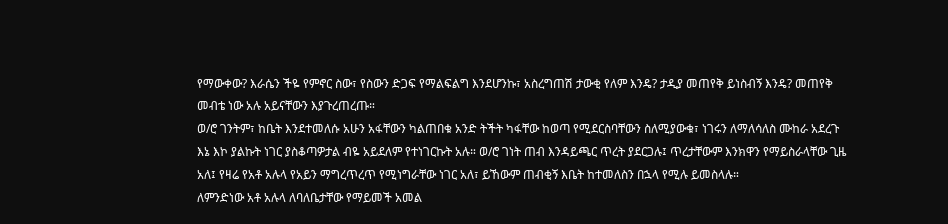የማውቀው? እራሴን ችዬ የምኖር ስው፣ የስውን ድጋፍ የማልፍልግ እንደሆንኩ፣ አስረግጠሽ ታውቂ የለም እንዴ? ታዲያ መጠየቅ ይነስብኝ እንዴ? መጠየቅ መብቴ ነው አሉ አይናቸውን እያጉረጠረጡ።
ወ/ሮ ገንትም፣ ከቤት እንደተመለሱ አሁን አፋቸውን ካልጠበቁ አንድ ትችት ካፋቸው ከወጣ የሚደርስባቸውን ስለሚያውቁ፣ ነገሩን ለማለሳለስ ሙከራ አደረጉ እኔ እኮ ያልኩት ነገር ያስቆጣዎታል ብዬ አይደለም የተነገርኩት አሉ። ወ/ሮ ገነት ጠብ እንዳይጫር ጥረት ያደርጋሉ፤ ጥረታቸውም እንክዋን የማይስራላቸው ጊዜ አለ፤ የዛሬ የአቶ አሉላ የአይን ማግረጥረጥ የሚነግራቸው ነገር አለ፣ ይኸውም ጠብቂኝ እቤት ከተመለስን በኋላ የሚሉ ይመስላሉ።
ለምንድነው አቶ አሉላ ለባለቤታቸው የማይመች አመል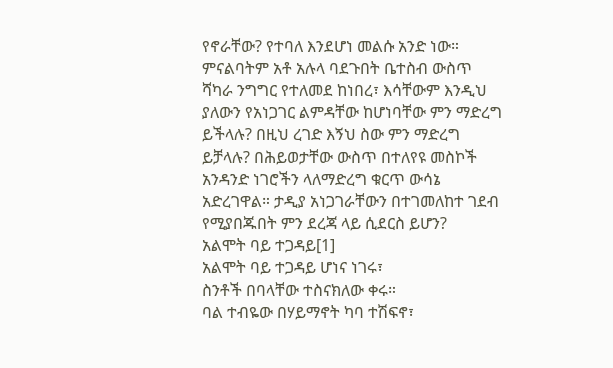የኖራቸው? የተባለ እንደሆነ መልሱ አንድ ነው። ምናልባትም አቶ አሉላ ባደጉበት ቤተስብ ውስጥ ሻካራ ንግግር የተለመደ ከነበረ፣ እሳቸውም እንዲህ ያለውን የአነጋገር ልምዳቸው ከሆነባቸው ምን ማድረግ ይችላሉ? በዚህ ረገድ እኝህ ስው ምን ማድረግ ይቻላሉ? በሕይወታቸው ውስጥ በተለየዩ መስኮች አንዳንድ ነገሮችን ላለማድረግ ቁርጥ ውሳኔ አድረገዋል። ታዲያ አነጋገራቸውን በተገመለከተ ገደብ የሚያበጁበት ምን ደረጃ ላይ ሲደርስ ይሆን?
አልሞት ባይ ተጋዳይ[1]
አልሞት ባይ ተጋዳይ ሆነና ነገሩ፣
ስንቶች በባላቸው ተስናክለው ቀሩ።
ባል ተብዬው በሃይማኖት ካባ ተሽፍኖ፣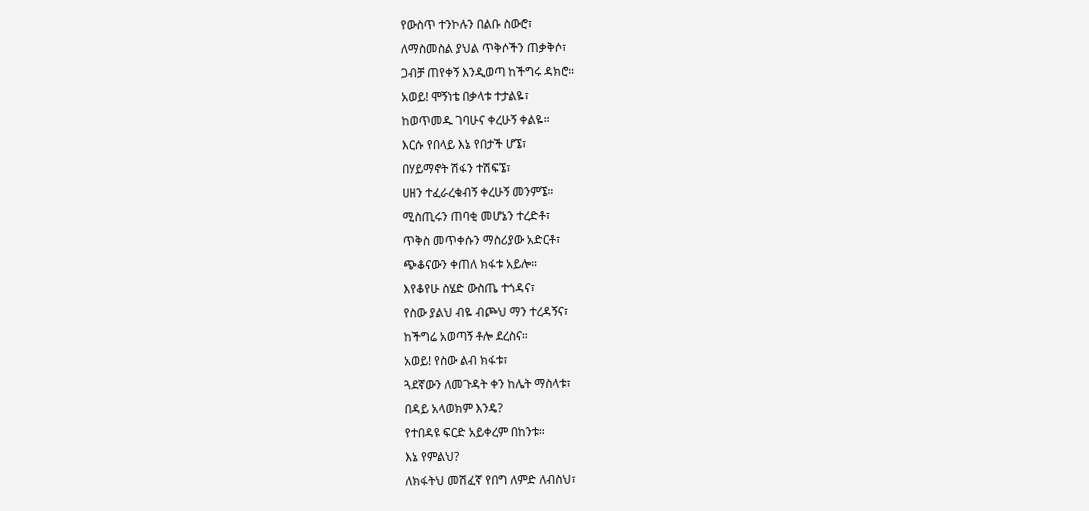የውስጥ ተንኮሉን በልቡ ስውሮ፣
ለማስመስል ያህል ጥቅሶችን ጠቃቅሶ፣
ጋብቻ ጠየቀኝ እንዲወጣ ከችግሩ ዳክሮ።
አወይ! ሞኝነቴ በቃላቱ ተታልዬ፣
ከወጥመዱ ገባሁና ቀረሁኝ ቀልዬ።
እርሱ የበላይ እኔ የበታች ሆኜ፣
በሃይማኖት ሽፋን ተሽፍኜ፣
ሀዘን ተፈራረቁብኝ ቀረሁኝ መንምኜ።
ሚስጢሩን ጠባቂ መሆኔን ተረድቶ፣
ጥቅስ መጥቀሱን ማስሪያው አድርቶ፣
ጭቆናውን ቀጠለ ክፋቱ አይሎ።
እየቆየሁ ስሄድ ውስጤ ተጎዳና፣
የስው ያልህ ብዬ ብጮህ ማን ተረዳኝና፣
ከችግሬ አወጣኝ ቶሎ ደረስና።
አወይ! የስው ልብ ክፋቱ፣
ጓደኛውን ለመጉዳት ቀን ከሌት ማስላቱ፣
በዳይ አላወክም እንዴ?
የተበዳዩ ፍርድ አይቀረም በከንቱ።
እኔ የምልህ?
ለክፋትህ መሽፈኛ የበግ ለምድ ለብስህ፣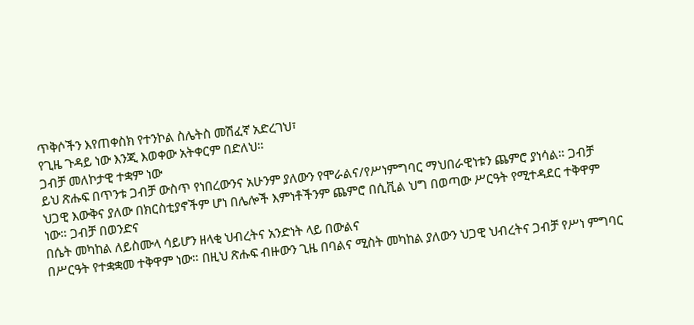ጥቅሶችን እየጠቀስክ የተንኮል ስሌትስ መሽፈኛ አድረገህ፣
የጊዜ ጉዳይ ነው እንጂ እወቀው አትቀርም በድለህ።
ጋብቻ መለኮታዊ ተቋም ነው
ይህ ጽሑፍ በጥንቱ ጋብቻ ውስጥ የነበረውንና አሁንም ያለውን የሞራልና/የሥነምግባር ማህበራዊነቱን ጨምሮ ያነሳል። ጋብቻ ህጋዊ እውቅና ያለው በክርስቲያኖችም ሆነ በሌሎች እምነቶችንም ጨምሮ በሲቪል ህግ በወጣው ሥርዓት የሚተዳደር ተቅዋም ነው። ጋብቻ በወንድና
በሴት መካከል ለይስሙላ ሳይሆን ዘላቂ ህብረትና አንድነት ላይ በውልና
በሥርዓት የተቋቋመ ተቅዋም ነው። በዚህ ጽሑፍ ብዙውን ጊዜ በባልና ሚስት መካከል ያለውን ህጋዊ ህብረትና ጋብቻ የሥነ ምግባር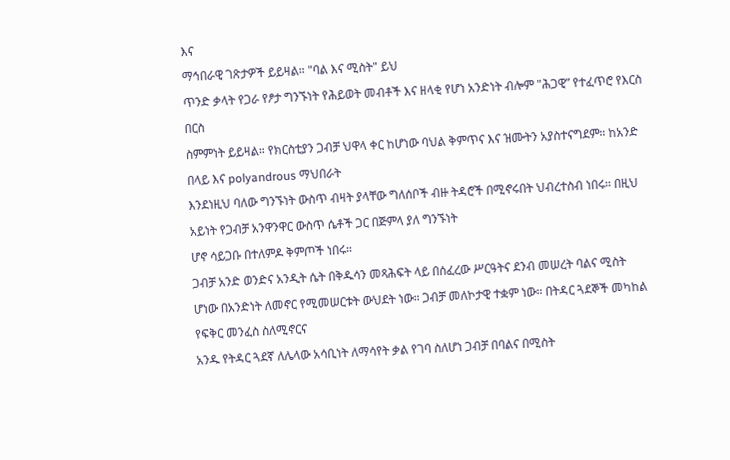እና
ማኅበራዊ ገጽታዎች ይይዛል። "ባል እና ሚስት" ይህ
ጥንድ ቃላት የጋራ የፆታ ግንኙነት የሕይወት መብቶች እና ዘላቂ የሆነ አንድነት ብሎም "ሕጋዊ” የተፈጥሮ የእርስ በርስ
ስምምነት ይይዛል። የክርስቲያን ጋብቻ ህዋላ ቀር ከሆነው ባህል ቅምጥና እና ዝሙትን አያስተናግደም። ከአንድ በላይ እና polyandrous ማህበራት
እንደነዚህ ባለው ግንኙነት ውስጥ ብዛት ያላቸው ግለሰቦች ብዙ ትዳሮች በሚኖሩበት ህብረተስብ ነበሩ። በዚህ አይነት የጋብቻ አንዋንዋር ውስጥ ሴቶች ጋር በጅምላ ያለ ግንኙነት
ሆኖ ሳይጋቡ በተለምዶ ቅምጦች ነበሩ።
ጋብቻ አንድ ወንድና አንዲት ሴት በቅዱሳን መጻሕፍት ላይ በሰፈረው ሥርዓትና ደንብ መሠረት ባልና ሚስት
ሆነው በአንድነት ለመኖር የሚመሠርቱት ውህደት ነው። ጋብቻ መለኮታዊ ተቋም ነው። በትዳር ጓደኞች መካከል የፍቅር መንፈስ ስለሚኖርና
አንዱ የትዳር ጓደኛ ለሌላው አሳቢነት ለማሳየት ቃል የገባ ስለሆነ ጋብቻ በባልና በሚስት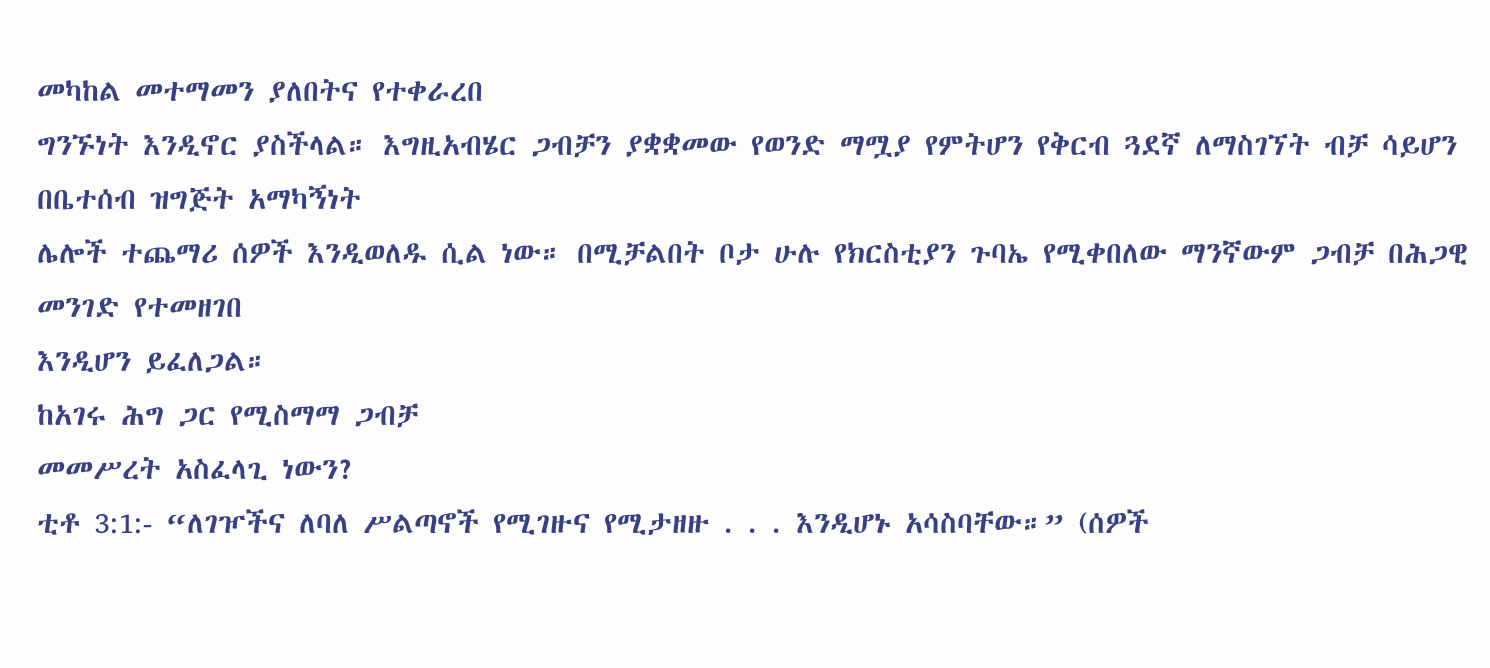መካከል መተማመን ያለበትና የተቀራረበ
ግንኙነት እንዲኖር ያስችላል። እግዚአብሄር ጋብቻን ያቋቋመው የወንድ ማሟያ የምትሆን የቅርብ ጓደኛ ለማስገኘት ብቻ ሳይሆን በቤተሰብ ዝግጅት አማካኝነት
ሌሎች ተጨማሪ ሰዎች እንዲወለዱ ሲል ነው። በሚቻልበት ቦታ ሁሉ የክርስቲያን ጉባኤ የሚቀበለው ማንኛውም ጋብቻ በሕጋዊ መንገድ የተመዘገበ
እንዲሆን ይፈለጋል።
ከአገሩ ሕግ ጋር የሚስማማ ጋብቻ
መመሥረት አስፈላጊ ነውን?
ቲቶ 3:1:- “ለገዦችና ለባለ ሥልጣኖች የሚገዙና የሚታዘዙ . . . እንዲሆኑ አሳስባቸው።” (ሰዎች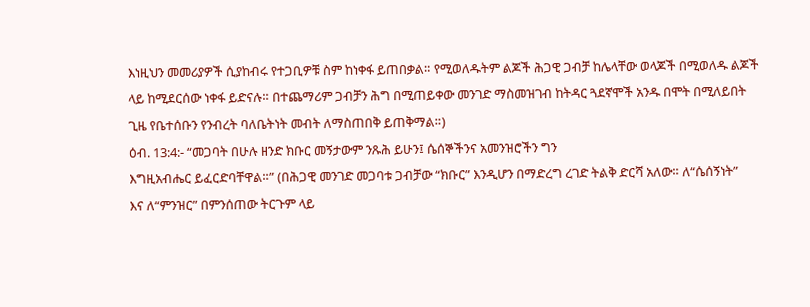እነዚህን መመሪያዎች ሲያከብሩ የተጋቢዎቹ ስም ከነቀፋ ይጠበቃል። የሚወለዱትም ልጆች ሕጋዊ ጋብቻ ከሌላቸው ወላጆች በሚወለዱ ልጆች
ላይ ከሚደርሰው ነቀፋ ይድናሉ። በተጨማሪም ጋብቻን ሕግ በሚጠይቀው መንገድ ማስመዝገብ ከትዳር ጓደኛሞች አንዱ በሞት በሚለይበት
ጊዜ የቤተሰቡን የንብረት ባለቤትነት መብት ለማስጠበቅ ይጠቅማል።)
ዕብ. 13:4:- “መጋባት በሁሉ ዘንድ ክቡር መኝታውም ንጹሕ ይሁን፤ ሴሰኞችንና አመንዝሮችን ግን
እግዚአብሔር ይፈርድባቸዋል።” (በሕጋዊ መንገድ መጋባቱ ጋብቻው “ክቡር” እንዲሆን በማድረግ ረገድ ትልቅ ድርሻ አለው። ለ“ሴሰኝነት”
እና ለ“ምንዝር” በምንሰጠው ትርጉም ላይ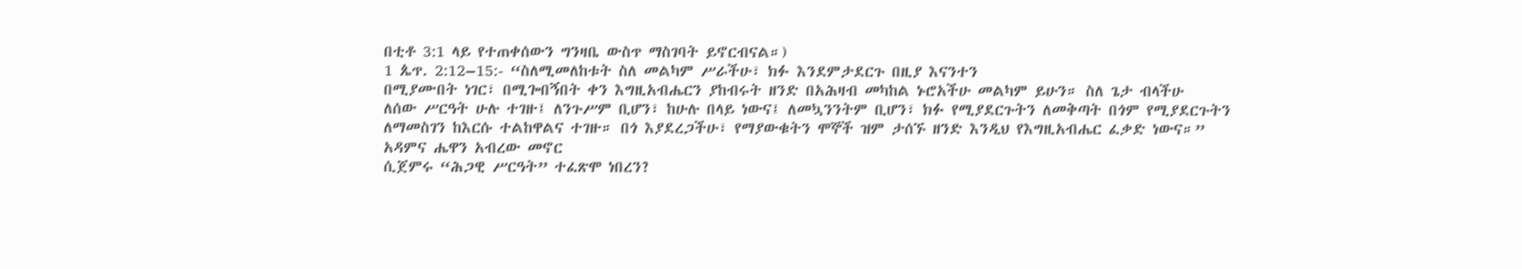በቲቶ 3:1 ላይ የተጠቀሰውን ግንዛቤ ውስጥ ማስገባት ይኖርብናል።)
1 ጴጥ. 2:12–15:- “ስለሚመለከቱት ስለ መልካም ሥራችሁ፣ ክፉ እንደምታደርጉ በዚያ እናንተን
በሚያሙበት ነገር፣ በሚጐበኝበት ቀን እግዚአብሔርን ያከብሩት ዘንድ በአሕዛብ መካከል ኑሮአችሁ መልካም ይሁን። ስለ ጌታ ብላችሁ
ለሰው ሥርዓት ሁሉ ተገዙ፤ ለንጉሥም ቢሆን፣ ከሁሉ በላይ ነውና፤ ለመኳንንትም ቢሆን፣ ክፉ የሚያደርጉትን ለመቅጣት በጎም የሚያደርጉትን
ለማመስገን ከእርሱ ተልከዋልና ተገዙ። በጎ እያደረጋችሁ፣ የማያውቁትን ሞኞች ዝም ታሰኙ ዘንድ እንዲህ የእግዚአብሔር ፈቃድ ነውና።”
አዳምና ሔዋን አብረው መኖር
ሲጀምሩ “ሕጋዊ ሥርዓት” ተፈጽሞ ነበረን?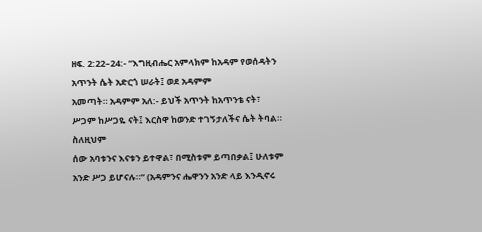ዘፍ. 2:22–24:- “እግዚብሔር አምላክም ከአዳም የወሰዳትን አጥንት ሴት አድርጎ ሠራት፤ ወደ አዳምም
አመጣት። አዳምም አለ:- ይህች አጥንት ከአጥንቴ ናት፣ ሥጋም ከሥጋዬ ናት፤ እርስዋ ከወንድ ተገኝታለችና ሴት ትባል። ስለዚህም
ሰው አባቱንና እናቱን ይተዋል፣ በሚስቱም ይጣበቃል፤ ሁለቱም አንድ ሥጋ ይሆናሉ።” (አዳምንና ሔዋንን አንድ ላይ እንዲኖሩ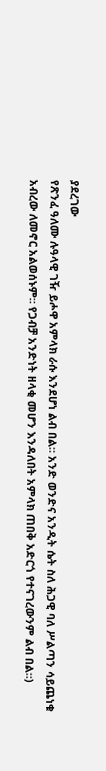ያደረገው
የጽንፈ ዓለሙ ሉዓላዊ ገዥ ይሖዋ አምላክ ራሱ እንደሆነ ልብ በል። አንድ ወንድና አንዲት ሴት ስለ ሕጋዊ ባለ ሥልጣን ሳይጨነቁ
አብረው ለመኖር አልወሰኑም። የጋብቻ አንድነት ዘላቂ መሆን እንዳለበት አምላክ ጠበቅ አድርጎ የተናገረውንም ልብ በል።)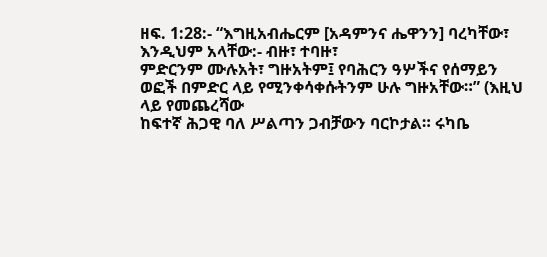ዘፍ. 1:28:- “እግዚአብሔርም [አዳምንና ሔዋንን] ባረካቸው፣ እንዲህም አላቸው:- ብዙ፣ ተባዙ፣
ምድርንም ሙሉአት፣ ግዙአትም፤ የባሕርን ዓሦችና የሰማይን ወፎች በምድር ላይ የሚንቀሳቀሱትንም ሁሉ ግዙአቸው።” (እዚህ ላይ የመጨረሻው
ከፍተኛ ሕጋዊ ባለ ሥልጣን ጋብቻውን ባርኮታል። ሩካቤ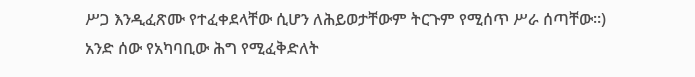ሥጋ እንዲፈጽሙ የተፈቀደላቸው ሲሆን ለሕይወታቸውም ትርጉም የሚሰጥ ሥራ ሰጣቸው።)
አንድ ሰው የአካባቢው ሕግ የሚፈቅድለት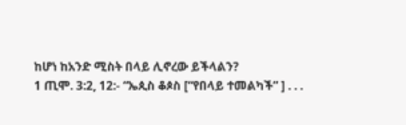ከሆነ ከአንድ ሚስት በላይ ሊኖረው ይችላልን?
1 ጢሞ. 3:2, 12:- “ኤጲስ ቆጶስ [“የበላይ ተመልካች” ] . . .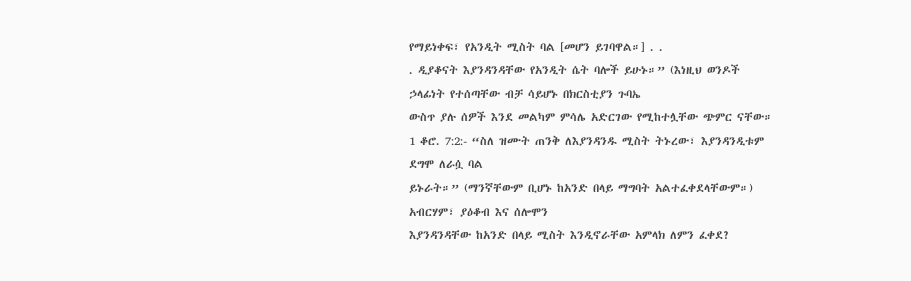የማይነቀፍ፣ የአንዲት ሚስት ባል [መሆን ይገባዋል።] . .
. ዲያቆናት እያንዳንዳቸው የአንዲት ሴት ባሎች ይሁኑ።” (እነዚህ ወንዶች ኃላፊነት የተሰጣቸው ብቻ ሳይሆኑ በክርስቲያን ጉባኤ
ውስጥ ያሉ ሰዎች እንደ መልካም ምሳሌ አድርገው የሚከተሏቸው ጭምር ናቸው።
1 ቆሮ. 7:2:- “ስለ ዝሙት ጠንቅ ለእያንዳንዱ ሚስት ትኑረው፣ እያንዳንዲቱም ደግሞ ለራሷ ባል
ይኑራት።” (ማንኛቸውም ቢሆኑ ከአንድ በላይ ማግባት አልተፈቀደላቸውም።)
አብርሃም፣ ያዕቆብ እና ሰሎሞን
እያንዳንዳቸው ከአንድ በላይ ሚስት እንዲኖራቸው አምላክ ለምን ፈቀደ?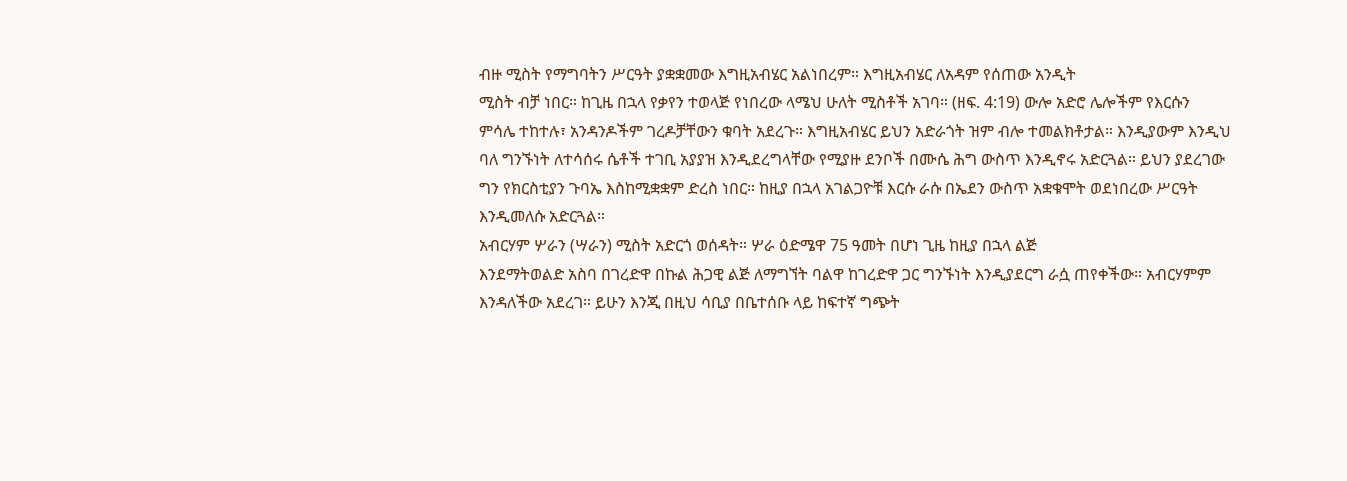ብዙ ሚስት የማግባትን ሥርዓት ያቋቋመው እግዚአብሄር አልነበረም። እግዚአብሄር ለአዳም የሰጠው አንዲት
ሚስት ብቻ ነበር። ከጊዜ በኋላ የቃየን ተወላጅ የነበረው ላሜህ ሁለት ሚስቶች አገባ። (ዘፍ. 4:19) ውሎ አድሮ ሌሎችም የእርሱን
ምሳሌ ተከተሉ፣ አንዳንዶችም ገረዶቻቸውን ቁባት አደረጉ። እግዚአብሄር ይህን አድራጎት ዝም ብሎ ተመልክቶታል። እንዲያውም እንዲህ
ባለ ግንኙነት ለተሳሰሩ ሴቶች ተገቢ አያያዝ እንዲደረግላቸው የሚያዙ ደንቦች በሙሴ ሕግ ውስጥ እንዲኖሩ አድርጓል። ይህን ያደረገው
ግን የክርስቲያን ጉባኤ እስከሚቋቋም ድረስ ነበር። ከዚያ በኋላ አገልጋዮቹ እርሱ ራሱ በኤደን ውስጥ አቋቁሞት ወደነበረው ሥርዓት
እንዲመለሱ አድርጓል።
አብርሃም ሦራን (ሣራን) ሚስት አድርጎ ወሰዳት። ሦራ ዕድሜዋ 75 ዓመት በሆነ ጊዜ ከዚያ በኋላ ልጅ
እንደማትወልድ አስባ በገረድዋ በኩል ሕጋዊ ልጅ ለማግኘት ባልዋ ከገረድዋ ጋር ግንኙነት እንዲያደርግ ራሷ ጠየቀችው። አብርሃምም
እንዳለችው አደረገ። ይሁን እንጂ በዚህ ሳቢያ በቤተሰቡ ላይ ከፍተኛ ግጭት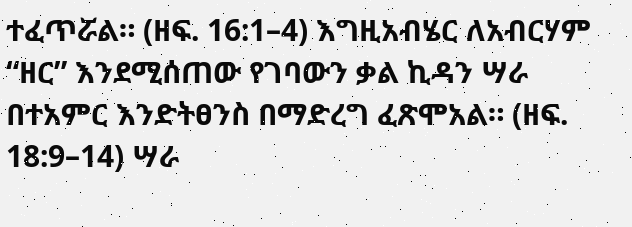ተፈጥሯል። (ዘፍ. 16:1–4) እግዚአብሄር ለአብርሃም
“ዘር” እንደሚሰጠው የገባውን ቃል ኪዳን ሣራ በተአምር እንድትፀንስ በማድረግ ፈጽሞአል። (ዘፍ. 18:9–14) ሣራ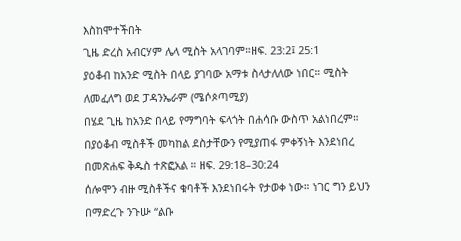እስከሞተችበት
ጊዜ ድረስ አብርሃም ሌላ ሚስት አላገባም።ዘፍ. 23:2፤ 25:1
ያዕቆብ ከአንድ ሚስት በላይ ያገባው አማቱ ስላታለለው ነበር። ሚስት ለመፈለግ ወደ ፓዳንኤራም (ሜሶጶጣሚያ)
በሄደ ጊዜ ከአንድ በላይ የማግባት ፍላጎት በሐሳቡ ውስጥ አልነበረም። በያዕቆብ ሚስቶች መካከል ደስታቸውን የሚያጠፋ ምቀኝነት እንደነበረ
በመጽሐፍ ቅዱስ ተጽፎአል ። ዘፍ. 29:18–30:24
ሰሎሞን ብዙ ሚስቶችና ቁባቶች እንደነበሩት የታወቀ ነው። ነገር ግን ይህን በማድረጉ ንጉሡ “ልቡ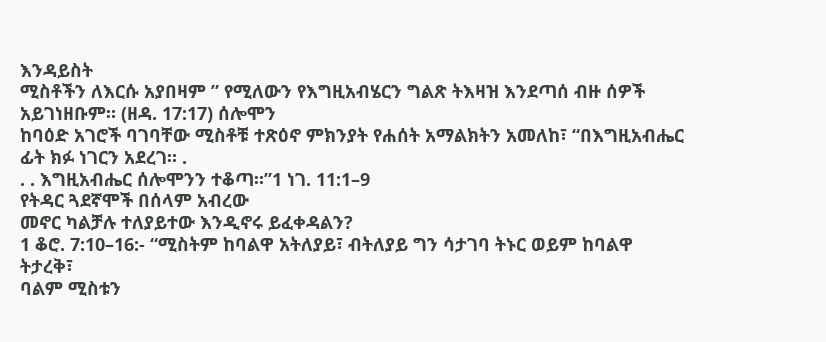እንዳይስት
ሚስቶችን ለእርሱ አያበዛም ” የሚለውን የእግዚአብሄርን ግልጽ ትእዛዝ እንደጣሰ ብዙ ሰዎች አይገነዘቡም። (ዘዳ. 17:17) ሰሎሞን
ከባዕድ አገሮች ባገባቸው ሚስቶቹ ተጽዕኖ ምክንያት የሐሰት አማልክትን አመለከ፣ “በእግዚአብሔር ፊት ክፉ ነገርን አደረገ። .
. . እግዚአብሔር ሰሎሞንን ተቆጣ።”1 ነገ. 11:1–9
የትዳር ጓደኛሞች በሰላም አብረው
መኖር ካልቻሉ ተለያይተው እንዲኖሩ ይፈቀዳልን?
1 ቆሮ. 7:10–16:- “ሚስትም ከባልዋ አትለያይ፣ ብትለያይ ግን ሳታገባ ትኑር ወይም ከባልዋ ትታረቅ፣
ባልም ሚስቱን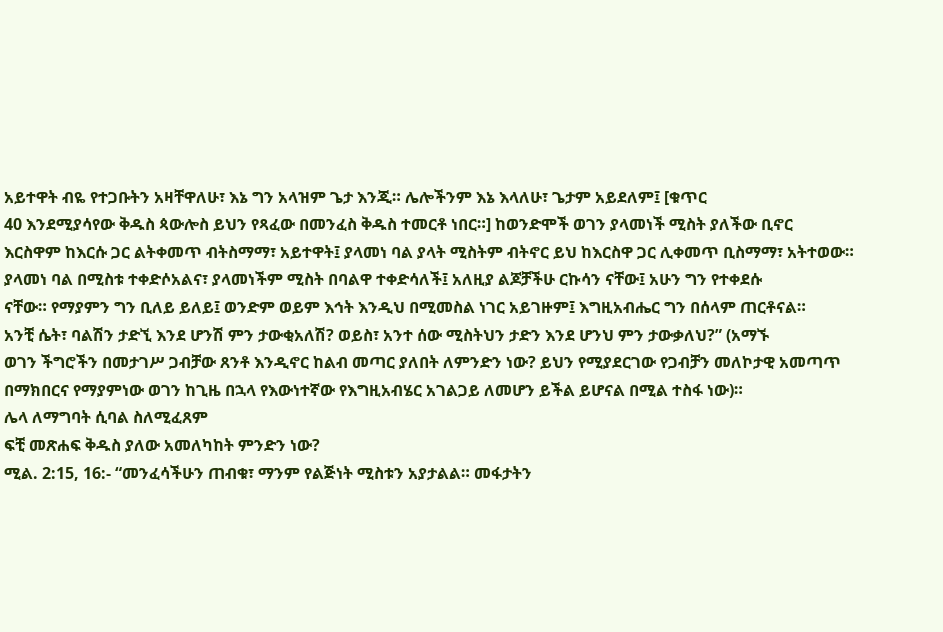አይተዋት ብዬ የተጋቡትን አዛቸዋለሁ፣ እኔ ግን አላዝም ጌታ እንጂ። ሌሎችንም እኔ እላለሁ፣ ጌታም አይደለም፤ [ቁጥር
40 እንደሚያሳየው ቅዱስ ጳውሎስ ይህን የጻፈው በመንፈስ ቅዱስ ተመርቶ ነበር።] ከወንድሞች ወገን ያላመነች ሚስት ያለችው ቢኖር
እርስዋም ከእርሱ ጋር ልትቀመጥ ብትስማማ፣ አይተዋት፤ ያላመነ ባል ያላት ሚስትም ብትኖር ይህ ከእርስዋ ጋር ሊቀመጥ ቢስማማ፣ አትተወው።
ያላመነ ባል በሚስቱ ተቀድሶአልና፣ ያላመነችም ሚስት በባልዋ ተቀድሳለች፤ አለዚያ ልጆቻችሁ ርኩሳን ናቸው፤ አሁን ግን የተቀደሱ
ናቸው። የማያምን ግን ቢለይ ይለይ፤ ወንድም ወይም እኅት እንዲህ በሚመስል ነገር አይገዙም፤ እግዚአብሔር ግን በሰላም ጠርቶናል።
አንቺ ሴት፣ ባልሽን ታድኚ እንደ ሆንሽ ምን ታውቂአለሽ? ወይስ፣ አንተ ሰው ሚስትህን ታድን እንደ ሆንህ ምን ታውቃለህ?” (አማኙ
ወገን ችግሮችን በመታገሥ ጋብቻው ጸንቶ እንዲኖር ከልብ መጣር ያለበት ለምንድን ነው? ይህን የሚያደርገው የጋብቻን መለኮታዊ አመጣጥ
በማክበርና የማያምነው ወገን ከጊዜ በኋላ የእውነተኛው የእግዚአብሄር አገልጋይ ለመሆን ይችል ይሆናል በሚል ተስፋ ነው)።
ሌላ ለማግባት ሲባል ስለሚፈጸም
ፍቺ መጽሐፍ ቅዱስ ያለው አመለካከት ምንድን ነው?
ሚል. 2:15, 16:- “መንፈሳችሁን ጠብቁ፣ ማንም የልጅነት ሚስቱን አያታልል። መፋታትን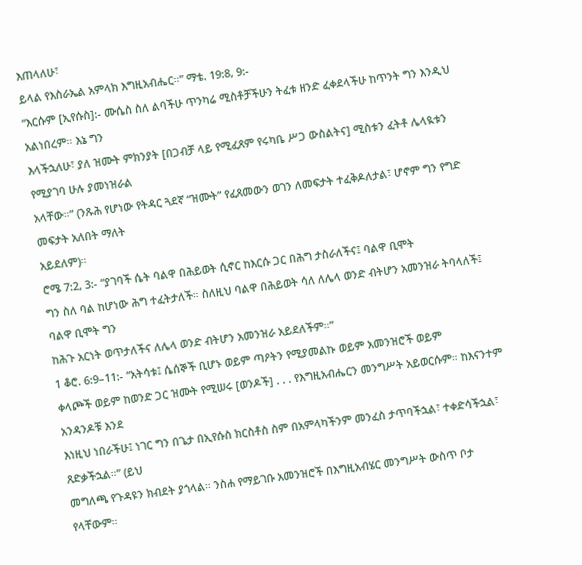እጠላለሁ፣
ይላል የእስራኤል አምላክ እግዚአብሔር።” ማቴ. 19:8, 9:-
“እርሱም [ኢየሱስ]:- ሙሴስ ስለ ልባችሁ ጥንካሬ ሚስቶቻችሁን ትፈቱ ዘንድ ፈቀደላችሁ ከጥንት ግን እንዲህ አልነበረም። እኔ ግን
እላችኋለሁ፣ ያለ ዝሙት ምክንያት [በጋብቻ ላይ የሚፈጸም የሩካቤ ሥጋ ውስልትና] ሚስቱን ፈትቶ ሌላዪቱን የሚያገባ ሁሉ ያመነዝራል
አላቸው።” (ንጹሕ የሆነው የትዳር ጓደኛ “ዝሙት” የፈጸመውን ወገን ለመፍታት ተፈቅዶለታል፣ ሆኖም ግን የግድ መፍታት አለበት ማለት
አይደለም)።
ሮሜ 7:2, 3:- “ያገባች ሴት ባልዋ በሕይወት ሲኖር ከእርሱ ጋር በሕግ ታስራለችና፤ ባልዋ ቢሞት
ግን ስለ ባል ከሆነው ሕግ ተፈትታለች። ስለዚህ ባልዋ በሕይወት ሳለ ለሌላ ወንድ ብትሆን አመንዝራ ትባላለች፤ ባልዋ ቢሞት ግን
ከሕጉ አርነት ወጥታለችና ለሌላ ወንድ ብትሆን አመንዝራ አይደለችም።”
1 ቆሮ. 6:9–11:- “አትሳቱ፤ ሴሰኞች ቢሆኑ ወይም ጣዖትን የሚያመልኩ ወይም አመንዝሮች ወይም
ቀላጮች ወይም ከወንድ ጋር ዝሙት የሚሠሩ [ወንዶች] . . . የእግዚአብሔርን መንግሥት አይወርሱም። ከእናንተም አንዳንዶቹ እንደ
እነዚህ ነበራችሁ፤ ነገር ግን በጌታ በኢየሱስ ክርስቶስ ስም በአምላካችንም መንፈስ ታጥባችኋል፣ ተቀድሳችኋል፣ ጸድቃችኋል።” (ይህ
መግለጫ የጉዳዩን ክብደት ያጎላል። ንስሐ የማይገቡ አመንዝሮች በእግዚአብሄር መንግሥት ውስጥ ቦታ የላቸውም።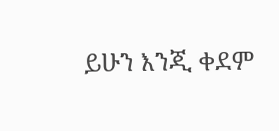ይሁን እንጂ ቀደም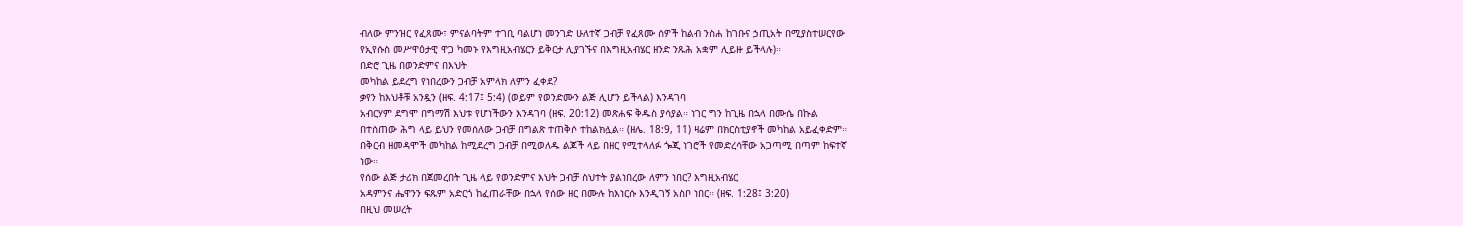ብለው ምንዝር የፈጸሙ፣ ምናልባትም ተገቢ ባልሆነ መንገድ ሁለተኛ ጋብቻ የፈጸሙ ሰዎች ከልብ ንስሐ ከገቡና ኃጢአት በሚያስተሠርየው
የኢየሱስ መሥዋዕታዊ ዋጋ ካመኑ የእግዚአብሄርን ይቅርታ ሊያገኙና በእግዚአብሄር ዘንድ ንጹሕ አቋም ሊይዙ ይችላሉ)።
በድሮ ጊዜ በወንድምና በእህት
መካከል ይደረግ የነበረውን ጋብቻ አምላክ ለምን ፈቀደ?
ቃየን ከእህቶቹ አንዷን (ዘፍ. 4:17፤ 5:4) (ወይም የወንድሙን ልጅ ሊሆን ይችላል) እንዳገባ
አብርሃም ደግሞ በግማሽ እህቱ የሆነችውን እንዳገባ (ዘፍ. 20:12) መጽሐፍ ቅዱስ ያሳያል። ነገር ግን ከጊዜ በኋላ በሙሴ በኩል
በተሰጠው ሕግ ላይ ይህን የመሰለው ጋብቻ በግልጽ ተጠቅሶ ተከልክሏል። (ዘሌ. 18:9, 11) ዛሬም በክርስቲያኖች መካከል አይፈቀድም።
በቅርብ ዘመዳሞች መካከል ከሚደረግ ጋብቻ በሚወለዱ ልጆች ላይ በዘር የሚተላለፉ ጐጂ ነገሮች የመድረሳቸው አጋጣሚ በጣም ከፍተኛ
ነው።
የሰው ልጅ ታሪክ በጀመረበት ጊዜ ላይ የወንድምና እህት ጋብቻ ስህተት ያልነበረው ለምን ነበር? እግዚአብሄር
አዳምንና ሔዋንን ፍጹም አድርጎ ከፈጠራቸው በኋላ የሰው ዘር በሙሉ ከእነርሱ እንዲገኝ አስቦ ነበር። (ዘፍ. 1:28፤ 3:20)
በዚህ መሠረት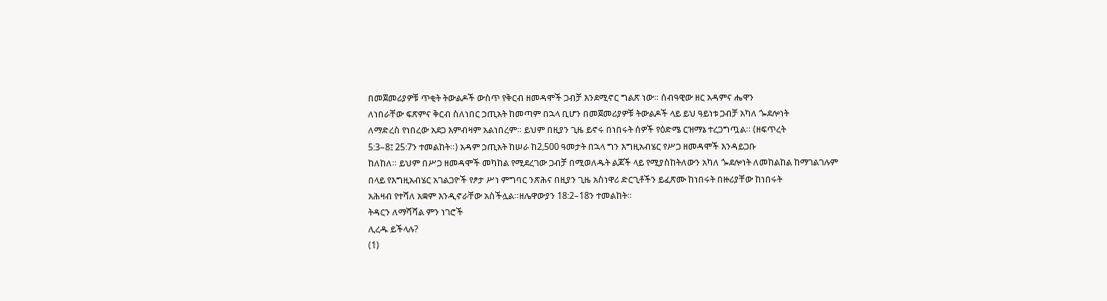በመጀመሪያዎቹ ጥቂት ትውልዶች ውስጥ የቅርብ ዘመዳሞች ጋብቻ እንደሚኖር ግልጽ ነው። ሰብዓዊው ዘር አዳምና ሔዋን
ለነበራቸው ፍጽምና ቅርብ ስለነበር ኃጢአት ከመጣም በኋላ ቢሆን በመጀመሪያዎቹ ትውልዶች ላይ ይህ ዓይነቱ ጋብቻ አካለ ጐደሎነት
ለማድረስ የነበረው አደጋ እምብዛም አልነበረም። ይህም በዚያን ጊዜ ይኖሩ በነበሩት ሰዎች የዕድሜ ርዝማኔ ተረጋግጧል። (ዘፍጥረት
5:3–8፤ 25:7ን ተመልከት።) አዳም ኃጢአት ከሠራ ከ2,500 ዓመታት በኋላ ግን እግዚአብሄር የሥጋ ዘመዳሞች እንዳይጋቡ
ከለከለ። ይህም በሥጋ ዘመዳሞች መካከል የሚደረገው ጋብቻ በሚወለዱት ልጆች ላይ የሚያስከትለውን አካለ ጐደሎነት ለመከልከል ከማገልገሉም
በላይ የእግዚአብሄር አገልጋዮች የፆታ ሥነ ምግባር ንጽሕና በዚያን ጊዜ አስነዋሪ ድርጊቶችን ይፈጽሙ ከነበሩት በዙሪያቸው ከነበሩት
አሕዛብ የተሻለ አቋም እንዲኖራቸው አስችሏል።ዘሌዋውያን 18:2–18ን ተመልከት።
ትዳርን ለማሻሻል ምን ነገሮች
ሊረዱ ይችላሉ?
(1)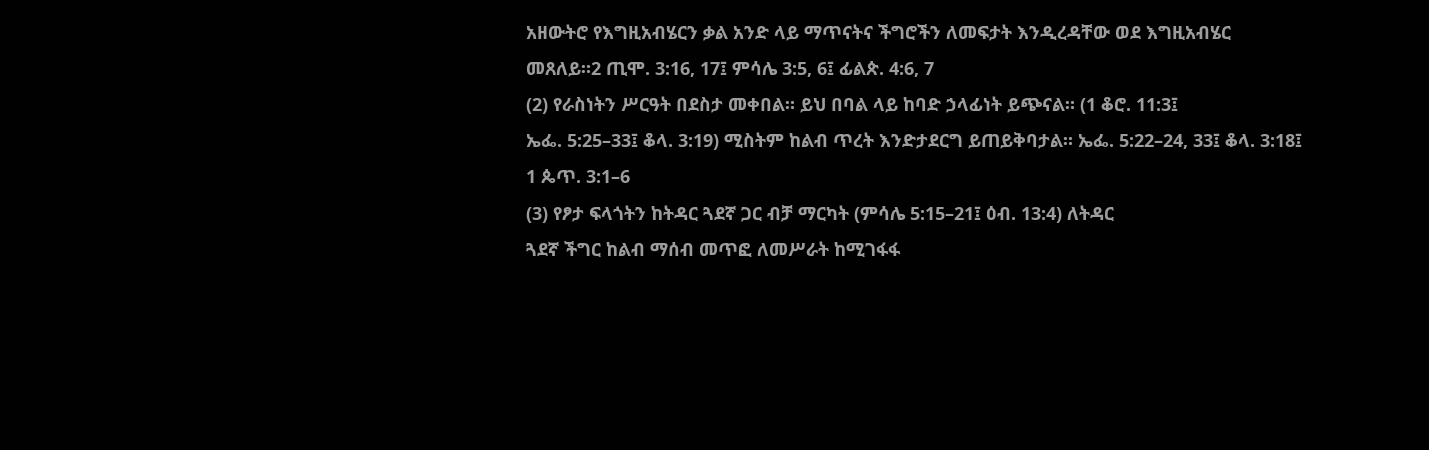አዘውትሮ የእግዚአብሄርን ቃል አንድ ላይ ማጥናትና ችግሮችን ለመፍታት እንዲረዳቸው ወደ እግዚአብሄር
መጸለይ።2 ጢሞ. 3:16, 17፤ ምሳሌ 3:5, 6፤ ፊልጵ. 4:6, 7
(2) የራስነትን ሥርዓት በደስታ መቀበል። ይህ በባል ላይ ከባድ ኃላፊነት ይጭናል። (1 ቆሮ. 11:3፤
ኤፌ. 5:25–33፤ ቆላ. 3:19) ሚስትም ከልብ ጥረት እንድታደርግ ይጠይቅባታል። ኤፌ. 5:22–24, 33፤ ቆላ. 3:18፤
1 ጴጥ. 3:1–6
(3) የፆታ ፍላጎትን ከትዳር ጓደኛ ጋር ብቻ ማርካት (ምሳሌ 5:15–21፤ ዕብ. 13:4) ለትዳር
ጓደኛ ችግር ከልብ ማሰብ መጥፎ ለመሥራት ከሚገፋፋ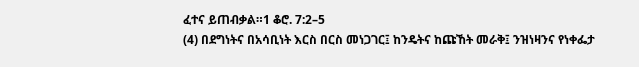ፈተና ይጠብቃል።1 ቆሮ. 7:2–5
(4) በደግነትና በአሳቢነት እርስ በርስ መነጋገር፤ ከንዴትና ከጩኸት መራቅ፤ ንዝነዛንና የነቀፌታ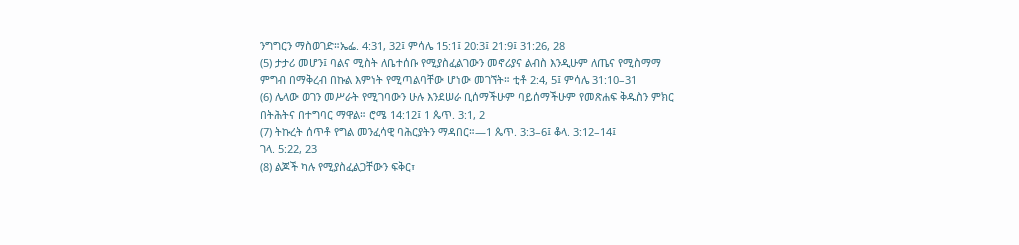ንግግርን ማስወገድ።ኤፌ. 4:31, 32፤ ምሳሌ 15:1፤ 20:3፤ 21:9፤ 31:26, 28
(5) ታታሪ መሆን፤ ባልና ሚስት ለቤተሰቡ የሚያስፈልገውን መኖሪያና ልብስ እንዲሁም ለጤና የሚስማማ
ምግብ በማቅረብ በኩል እምነት የሚጣልባቸው ሆነው መገኘት። ቲቶ 2:4, 5፤ ምሳሌ 31:10–31
(6) ሌላው ወገን መሥራት የሚገባውን ሁሉ እንደሠራ ቢሰማችሁም ባይሰማችሁም የመጽሐፍ ቅዱስን ምክር
በትሕትና በተግባር ማዋል። ሮሜ 14:12፤ 1 ጴጥ. 3:1, 2
(7) ትኩረት ሰጥቶ የግል መንፈሳዊ ባሕርያትን ማዳበር።—1 ጴጥ. 3:3–6፤ ቆላ. 3:12–14፤
ገላ. 5:22, 23
(8) ልጆች ካሉ የሚያስፈልጋቸውን ፍቅር፣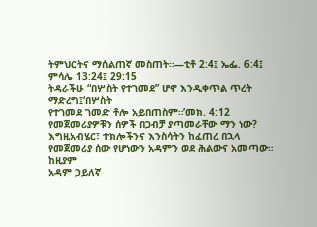ትምህርትና ማሰልጠኛ መስጠት።—ቲቶ 2:4፤ ኤፌ. 6:4፤
ምሳሌ 13:24፤ 29:15
ትዳራችሁ “በሦስት የተገመደ” ሆኖ እንዲቀጥል ጥረት ማድረግ፤‘በሦስት
የተገመደ ገመድ ቶሎ አይበጠስም።’መክ. 4:12
የመጀመሪያዎቹን ሰዎች በጋብቻ ያጣመራቸው ማን ነው?
እግዚአብሄር፣ ተክሎችንና እንስሳትን ከፈጠረ በኋላ የመጀመሪያ ሰው የሆነውን አዳምን ወደ ሕልውና አመጣው። ከዚያም
አዳም ኃይለኛ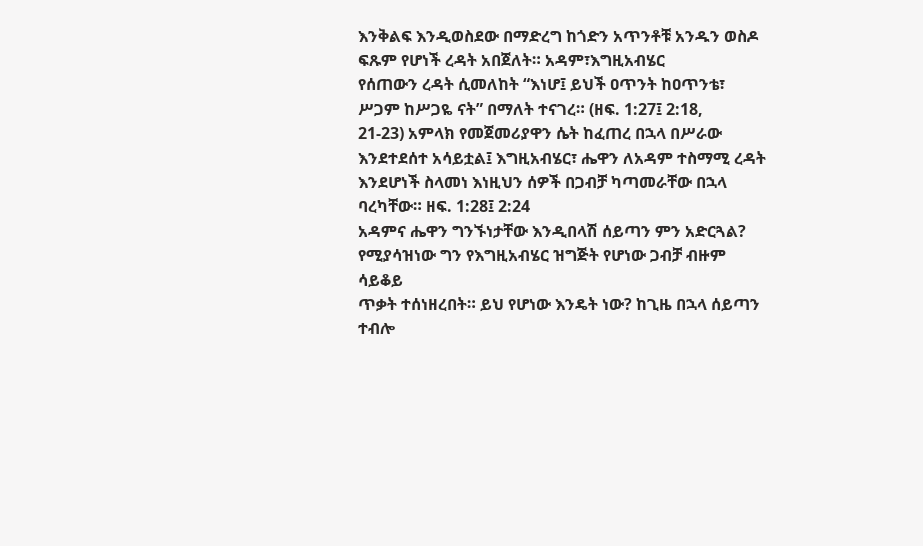እንቅልፍ እንዲወስደው በማድረግ ከጎድን አጥንቶቹ አንዱን ወስዶ ፍጹም የሆነች ረዳት አበጀለት። አዳም፣እግዚአብሄር
የሰጠውን ረዳት ሲመለከት “እነሆ፤ ይህች ዐጥንት ከዐጥንቴ፣ ሥጋም ከሥጋዬ ናት” በማለት ተናገረ። (ዘፍ. 1:27፤ 2:18,
21-23) አምላክ የመጀመሪያዋን ሴት ከፈጠረ በኋላ በሥራው እንደተደሰተ አሳይቷል፤ እግዚአብሄር፣ ሔዋን ለአዳም ተስማሚ ረዳት
እንደሆነች ስላመነ እነዚህን ሰዎች በጋብቻ ካጣመራቸው በኋላ ባረካቸው። ዘፍ. 1:28፤ 2:24
አዳምና ሔዋን ግንኙነታቸው እንዲበላሽ ሰይጣን ምን አድርጓል?
የሚያሳዝነው ግን የእግዚአብሄር ዝግጅት የሆነው ጋብቻ ብዙም ሳይቆይ
ጥቃት ተሰነዘረበት። ይህ የሆነው እንዴት ነው? ከጊዜ በኋላ ሰይጣን ተብሎ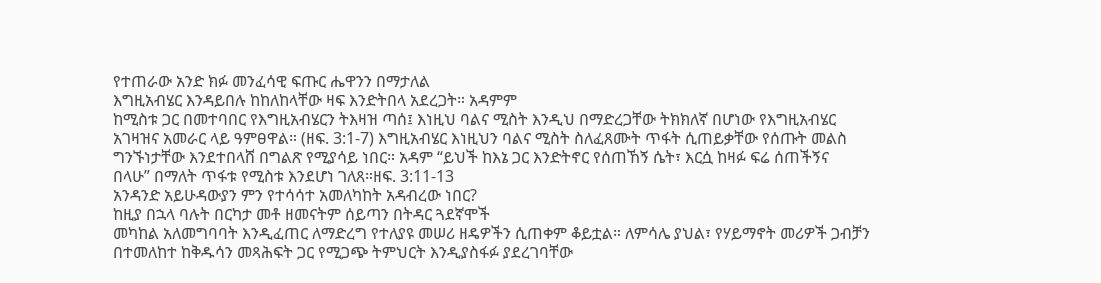የተጠራው አንድ ክፉ መንፈሳዊ ፍጡር ሔዋንን በማታለል
እግዚአብሄር እንዳይበሉ ከከለከላቸው ዛፍ እንድትበላ አደረጋት። አዳምም
ከሚስቱ ጋር በመተባበር የእግዚአብሄርን ትእዛዝ ጣሰ፤ እነዚህ ባልና ሚስት እንዲህ በማድረጋቸው ትክክለኛ በሆነው የእግዚአብሄር
አገዛዝና አመራር ላይ ዓምፀዋል። (ዘፍ. 3:1-7) እግዚአብሄር እነዚህን ባልና ሚስት ስለፈጸሙት ጥፋት ሲጠይቃቸው የሰጡት መልስ
ግንኙነታቸው እንደተበላሸ በግልጽ የሚያሳይ ነበር። አዳም “ይህች ከእኔ ጋር እንድትኖር የሰጠኸኝ ሴት፣ እርሷ ከዛፉ ፍሬ ሰጠችኝና
በላሁ” በማለት ጥፋቱ የሚስቱ እንደሆነ ገለጸ።ዘፍ. 3:11-13
አንዳንድ አይሁዳውያን ምን የተሳሳተ አመለካከት አዳብረው ነበር?
ከዚያ በኋላ ባሉት በርካታ መቶ ዘመናትም ሰይጣን በትዳር ጓደኛሞች
መካከል አለመግባባት እንዲፈጠር ለማድረግ የተለያዩ መሠሪ ዘዴዎችን ሲጠቀም ቆይቷል። ለምሳሌ ያህል፣ የሃይማኖት መሪዎች ጋብቻን
በተመለከተ ከቅዱሳን መጻሕፍት ጋር የሚጋጭ ትምህርት እንዲያስፋፉ ያደረገባቸው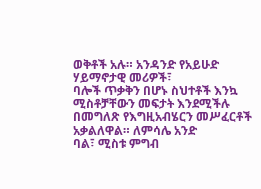ወቅቶች አሉ። አንዳንድ የአይሁድ ሃይማኖታዊ መሪዎች፣
ባሎች ጥቃቅን በሆኑ ስህተቶች እንኳ ሚስቶቻቸውን መፍታት እንደሚችሉ በመግለጽ የእግዚአብሄርን መሥፈርቶች አቃልለዋል። ለምሳሌ አንድ
ባል፣ ሚስቱ ምግብ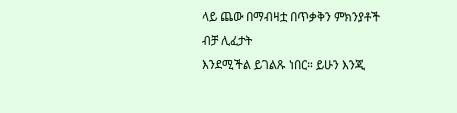ላይ ጨው በማብዛቷ በጥቃቅን ምክንያቶች ብቻ ሊፈታት
እንደሚችል ይገልጹ ነበር። ይሁን እንጂ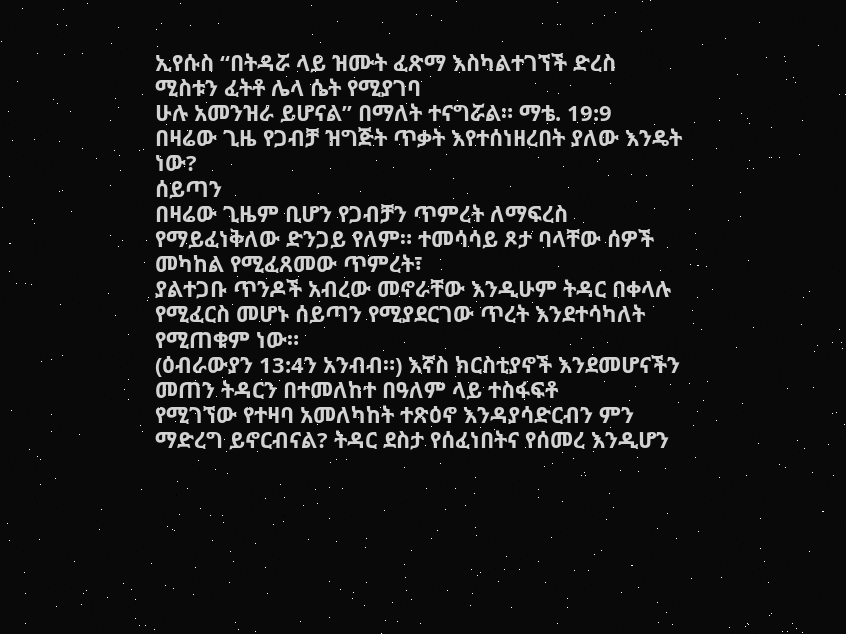ኢየሱስ “በትዳሯ ላይ ዝሙት ፈጽማ እስካልተገኘች ድረስ ሚስቱን ፈትቶ ሌላ ሴት የሚያገባ
ሁሉ አመንዝራ ይሆናል” በማለት ተናግሯል። ማቴ. 19:9
በዛሬው ጊዜ የጋብቻ ዝግጅት ጥቃት እየተሰነዘረበት ያለው እንዴት ነው?
ሰይጣን
በዛሬው ጊዜም ቢሆን የጋብቻን ጥምረት ለማፍረስ የማይፈነቅለው ድንጋይ የለም። ተመሳሳይ ጾታ ባላቸው ሰዎች መካከል የሚፈጸመው ጥምረት፣
ያልተጋቡ ጥንዶች አብረው መኖራቸው እንዲሁም ትዳር በቀላሉ የሚፈርስ መሆኑ ሰይጣን የሚያደርገው ጥረት እንደተሳካለት የሚጠቁም ነው።
(ዕብራውያን 13:4ን አንብብ።) እኛስ ክርስቲያኖች እንደመሆናችን መጠን ትዳርን በተመለከተ በዓለም ላይ ተስፋፍቶ
የሚገኘው የተዛባ አመለካከት ተጽዕኖ እንዳያሳድርብን ምን ማድረግ ይኖርብናል? ትዳር ደስታ የሰፈነበትና የሰመረ እንዲሆን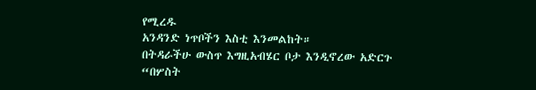የሚረዱ
አንዳንድ ነጥቦችን እስቲ እንመልከት።
በትዳራችሁ ውስጥ እግዚአብሄር ቦታ እንዲኖረው አድርጉ
“በሦስት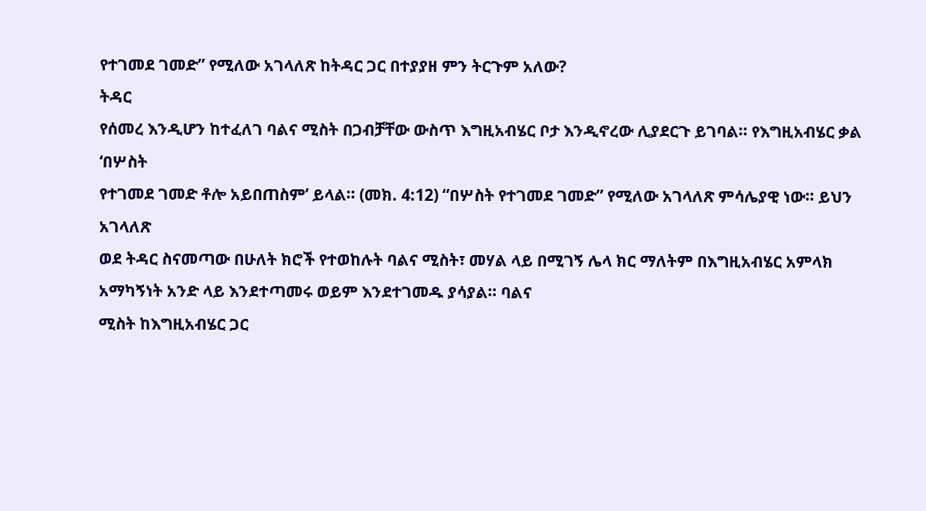የተገመደ ገመድ” የሚለው አገላለጽ ከትዳር ጋር በተያያዘ ምን ትርጉም አለው?
ትዳር
የሰመረ እንዲሆን ከተፈለገ ባልና ሚስት በጋብቻቸው ውስጥ እግዚአብሄር ቦታ እንዲኖረው ሊያደርጉ ይገባል። የእግዚአብሄር ቃል ‘በሦስት
የተገመደ ገመድ ቶሎ አይበጠስም’ ይላል። (መክ. 4:12) “በሦስት የተገመደ ገመድ” የሚለው አገላለጽ ምሳሌያዊ ነው። ይህን አገላለጽ
ወደ ትዳር ስናመጣው በሁለት ክሮች የተወከሉት ባልና ሚስት፣ መሃል ላይ በሚገኝ ሌላ ክር ማለትም በእግዚአብሄር አምላክ አማካኝነት አንድ ላይ እንደተጣመሩ ወይም እንደተገመዱ ያሳያል። ባልና
ሚስት ከእግዚአብሄር ጋር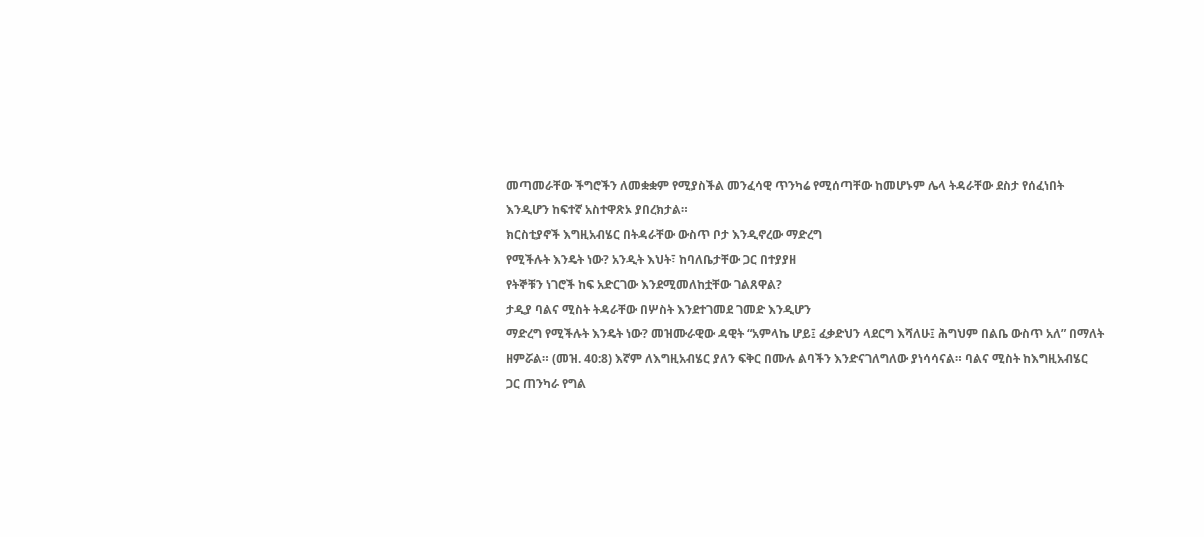መጣመራቸው ችግሮችን ለመቋቋም የሚያስችል መንፈሳዊ ጥንካሬ የሚሰጣቸው ከመሆኑም ሌላ ትዳራቸው ደስታ የሰፈነበት
እንዲሆን ከፍተኛ አስተዋጽኦ ያበረክታል።
ክርስቲያኖች እግዚአብሄር በትዳራቸው ውስጥ ቦታ እንዲኖረው ማድረግ
የሚችሉት እንዴት ነው? አንዲት እህት፣ ከባለቤታቸው ጋር በተያያዘ
የትኞቹን ነገሮች ከፍ አድርገው እንደሚመለከቷቸው ገልጸዋል?
ታዲያ ባልና ሚስት ትዳራቸው በሦስት እንደተገመደ ገመድ እንዲሆን
ማድረግ የሚችሉት እንዴት ነው? መዝሙራዊው ዳዊት “አምላኬ ሆይ፤ ፈቃድህን ላደርግ እሻለሁ፤ ሕግህም በልቤ ውስጥ አለ” በማለት
ዘምሯል። (መዝ. 40:8) እኛም ለእግዚአብሄር ያለን ፍቅር በሙሉ ልባችን እንድናገለግለው ያነሳሳናል። ባልና ሚስት ከእግዚአብሄር
ጋር ጠንካራ የግል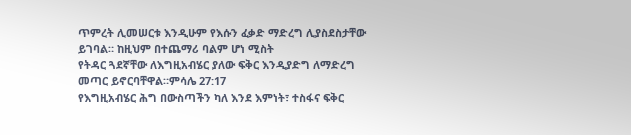ጥምረት ሊመሠርቱ እንዲሁም የእሱን ፈቃድ ማድረግ ሊያስደስታቸው ይገባል። ከዚህም በተጨማሪ ባልም ሆነ ሚስት
የትዳር ጓደኛቸው ለእግዚአብሄር ያለው ፍቅር እንዲያድግ ለማድረግ መጣር ይኖርባቸዋል።ምሳሌ 27:17
የእግዚአብሄር ሕግ በውስጣችን ካለ እንደ እምነት፣ ተስፋና ፍቅር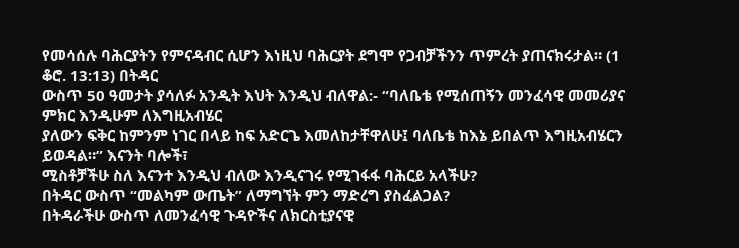የመሳሰሉ ባሕርያትን የምናዳብር ሲሆን እነዚህ ባሕርያት ደግሞ የጋብቻችንን ጥምረት ያጠናክሩታል። (1 ቆሮ. 13:13) በትዳር
ውስጥ 50 ዓመታት ያሳለፉ አንዲት እህት እንዲህ ብለዋል:- “ባለቤቴ የሚሰጠኝን መንፈሳዊ መመሪያና ምክር እንዲሁም ለእግዚአብሄር
ያለውን ፍቅር ከምንም ነገር በላይ ከፍ አድርጌ እመለከታቸዋለሁ፤ ባለቤቴ ከእኔ ይበልጥ እግዚአብሄርን ይወዳል።” እናንት ባሎች፣
ሚስቶቻችሁ ስለ እናንተ እንዲህ ብለው እንዲናገሩ የሚገፋፋ ባሕርይ አላችሁ?
በትዳር ውስጥ “መልካም ውጤት” ለማግኘት ምን ማድረግ ያስፈልጋል?
በትዳራችሁ ውስጥ ለመንፈሳዊ ጉዳዮችና ለክርስቲያናዊ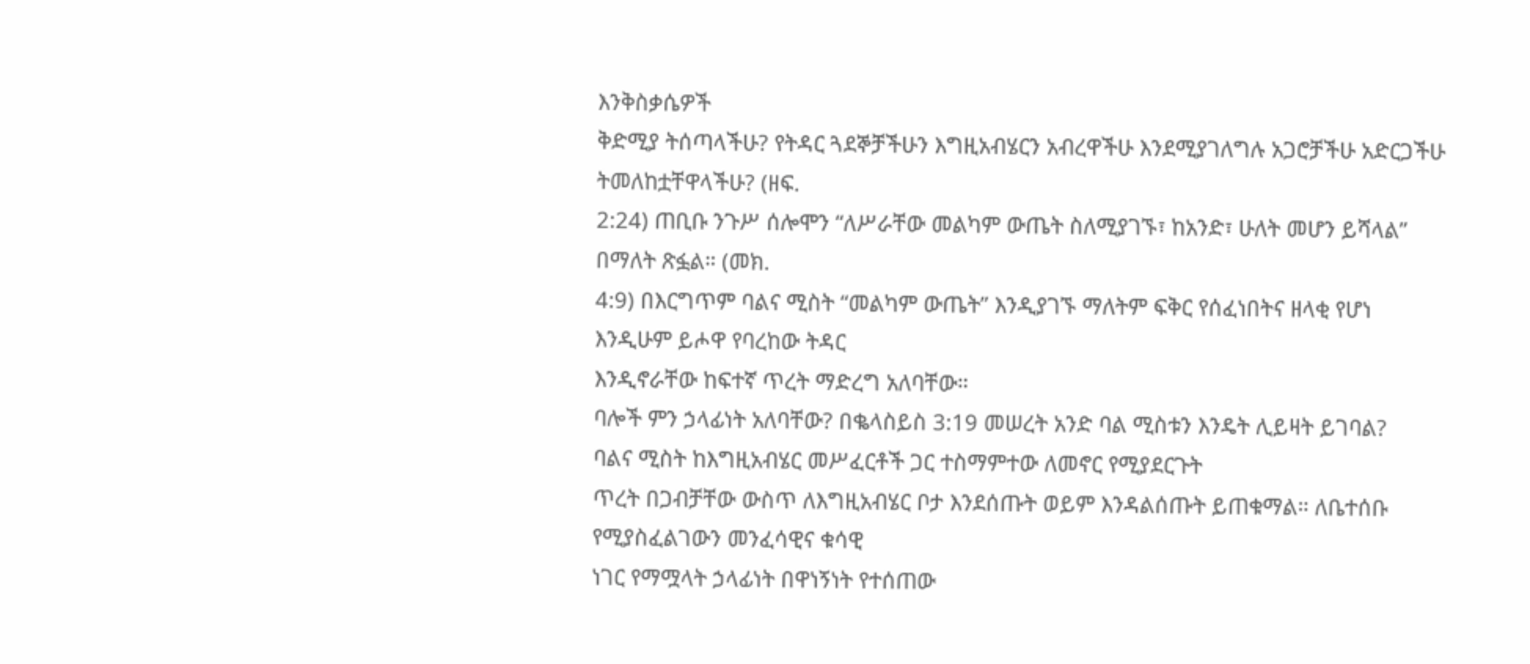እንቅስቃሴዎች
ቅድሚያ ትሰጣላችሁ? የትዳር ጓደኞቻችሁን እግዚአብሄርን አብረዋችሁ እንደሚያገለግሉ አጋሮቻችሁ አድርጋችሁ ትመለከቷቸዋላችሁ? (ዘፍ.
2:24) ጠቢቡ ንጉሥ ሰሎሞን “ለሥራቸው መልካም ውጤት ስለሚያገኙ፣ ከአንድ፣ ሁለት መሆን ይሻላል” በማለት ጽፏል። (መክ.
4:9) በእርግጥም ባልና ሚስት “መልካም ውጤት” እንዲያገኙ ማለትም ፍቅር የሰፈነበትና ዘላቂ የሆነ እንዲሁም ይሖዋ የባረከው ትዳር
እንዲኖራቸው ከፍተኛ ጥረት ማድረግ አለባቸው።
ባሎች ምን ኃላፊነት አለባቸው? በቈላስይስ 3:19 መሠረት አንድ ባል ሚስቱን እንዴት ሊይዛት ይገባል?
ባልና ሚስት ከእግዚአብሄር መሥፈርቶች ጋር ተስማምተው ለመኖር የሚያደርጉት
ጥረት በጋብቻቸው ውስጥ ለእግዚአብሄር ቦታ እንደሰጡት ወይም እንዳልሰጡት ይጠቁማል። ለቤተሰቡ የሚያስፈልገውን መንፈሳዊና ቁሳዊ
ነገር የማሟላት ኃላፊነት በዋነኝነት የተሰጠው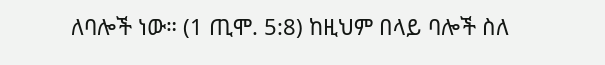ለባሎች ነው። (1 ጢሞ. 5:8) ከዚህም በላይ ባሎች ስለ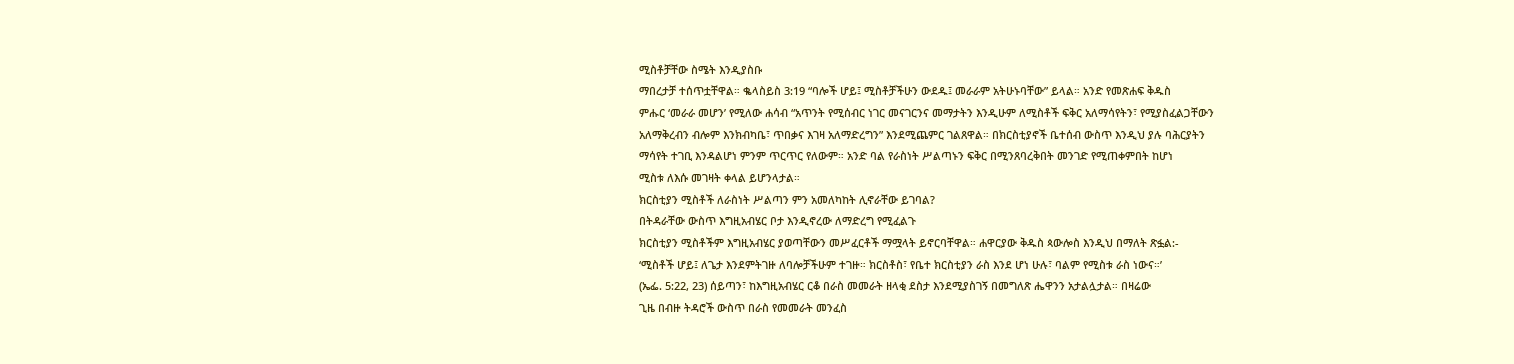ሚስቶቻቸው ስሜት እንዲያስቡ
ማበረታቻ ተሰጥቷቸዋል። ቈላስይስ 3:19 “ባሎች ሆይ፤ ሚስቶቻችሁን ውደዱ፤ መራራም አትሁኑባቸው” ይላል። አንድ የመጽሐፍ ቅዱስ
ምሑር ‘መራራ መሆን’ የሚለው ሐሳብ “አጥንት የሚሰብር ነገር መናገርንና መማታትን እንዲሁም ለሚስቶች ፍቅር አለማሳየትን፣ የሚያስፈልጋቸውን
አለማቅረብን ብሎም እንክብካቤ፣ ጥበቃና እገዛ አለማድረግን” እንደሚጨምር ገልጸዋል። በክርስቲያኖች ቤተሰብ ውስጥ እንዲህ ያሉ ባሕርያትን
ማሳየት ተገቢ እንዳልሆነ ምንም ጥርጥር የለውም። አንድ ባል የራስነት ሥልጣኑን ፍቅር በሚንጸባረቅበት መንገድ የሚጠቀምበት ከሆነ
ሚስቱ ለእሱ መገዛት ቀላል ይሆንላታል።
ክርስቲያን ሚስቶች ለራስነት ሥልጣን ምን አመለካከት ሊኖራቸው ይገባል?
በትዳራቸው ውስጥ እግዚአብሄር ቦታ እንዲኖረው ለማድረግ የሚፈልጉ
ክርስቲያን ሚስቶችም እግዚአብሄር ያወጣቸውን መሥፈርቶች ማሟላት ይኖርባቸዋል። ሐዋርያው ቅዱስ ጳውሎስ እንዲህ በማለት ጽፏል:-
‘ሚስቶች ሆይ፤ ለጌታ እንደምትገዙ ለባሎቻችሁም ተገዙ። ክርስቶስ፣ የቤተ ክርስቲያን ራስ እንደ ሆነ ሁሉ፣ ባልም የሚስቱ ራስ ነውና።’
(ኤፌ. 5:22, 23) ሰይጣን፣ ከእግዚአብሄር ርቆ በራስ መመራት ዘላቂ ደስታ እንደሚያስገኝ በመግለጽ ሔዋንን አታልሏታል። በዛሬው
ጊዜ በብዙ ትዳሮች ውስጥ በራስ የመመራት መንፈስ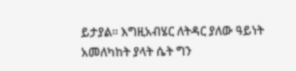ይታያል። እግዚአብሄር ለትዳር ያለው ዓይነት አመለካከት ያላት ሴት ግን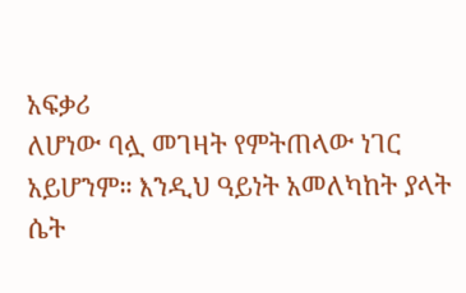አፍቃሪ
ለሆነው ባሏ መገዛት የምትጠላው ነገር አይሆንም። እንዲህ ዓይነት አመለካከት ያላት ሴት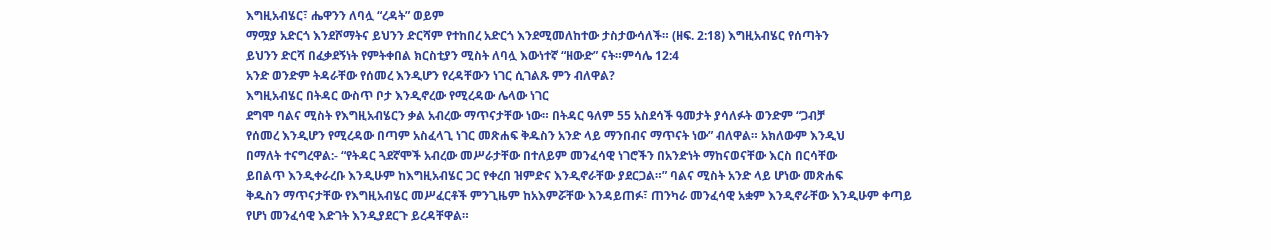እግዚአብሄር፣ ሔዋንን ለባሏ “ረዳት” ወይም
ማሟያ አድርጎ እንደሾማትና ይህንን ድርሻም የተከበረ አድርጎ እንደሚመለከተው ታስታውሳለች። (ዘፍ. 2:18) እግዚአብሄር የሰጣትን
ይህንን ድርሻ በፈቃደኝነት የምትቀበል ክርስቲያን ሚስት ለባሏ እውነተኛ “ዘውድ” ናት።ምሳሌ 12:4
አንድ ወንድም ትዳራቸው የሰመረ እንዲሆን የረዳቸውን ነገር ሲገልጹ ምን ብለዋል?
እግዚአብሄር በትዳር ውስጥ ቦታ እንዲኖረው የሚረዳው ሌላው ነገር
ደግሞ ባልና ሚስት የእግዚአብሄርን ቃል አብረው ማጥናታቸው ነው። በትዳር ዓለም 55 አስደሳች ዓመታት ያሳለፉት ወንድም “ጋብቻ
የሰመረ እንዲሆን የሚረዳው በጣም አስፈላጊ ነገር መጽሐፍ ቅዱስን አንድ ላይ ማንበብና ማጥናት ነው” ብለዋል። አክለውም እንዲህ
በማለት ተናግረዋል:- “የትዳር ጓደኛሞች አብረው መሥራታቸው በተለይም መንፈሳዊ ነገሮችን በአንድነት ማከናወናቸው እርስ በርሳቸው
ይበልጥ እንዲቀራረቡ እንዲሁም ከእግዚአብሄር ጋር የቀረበ ዝምድና እንዲኖራቸው ያደርጋል።” ባልና ሚስት አንድ ላይ ሆነው መጽሐፍ
ቅዱስን ማጥናታቸው የእግዚአብሄር መሥፈርቶች ምንጊዜም ከአእምሯቸው እንዳይጠፉ፣ ጠንካራ መንፈሳዊ አቋም እንዲኖራቸው እንዲሁም ቀጣይ
የሆነ መንፈሳዊ እድገት እንዲያደርጉ ይረዳቸዋል።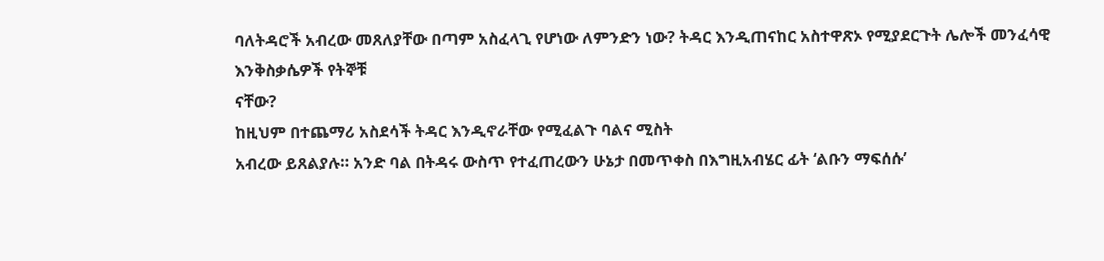ባለትዳሮች አብረው መጸለያቸው በጣም አስፈላጊ የሆነው ለምንድን ነው? ትዳር እንዲጠናከር አስተዋጽኦ የሚያደርጉት ሌሎች መንፈሳዊ እንቅስቃሴዎች የትኞቹ
ናቸው?
ከዚህም በተጨማሪ አስደሳች ትዳር እንዲኖራቸው የሚፈልጉ ባልና ሚስት
አብረው ይጸልያሉ። አንድ ባል በትዳሩ ውስጥ የተፈጠረውን ሁኔታ በመጥቀስ በእግዚአብሄር ፊት ‘ልቡን ማፍሰሱ’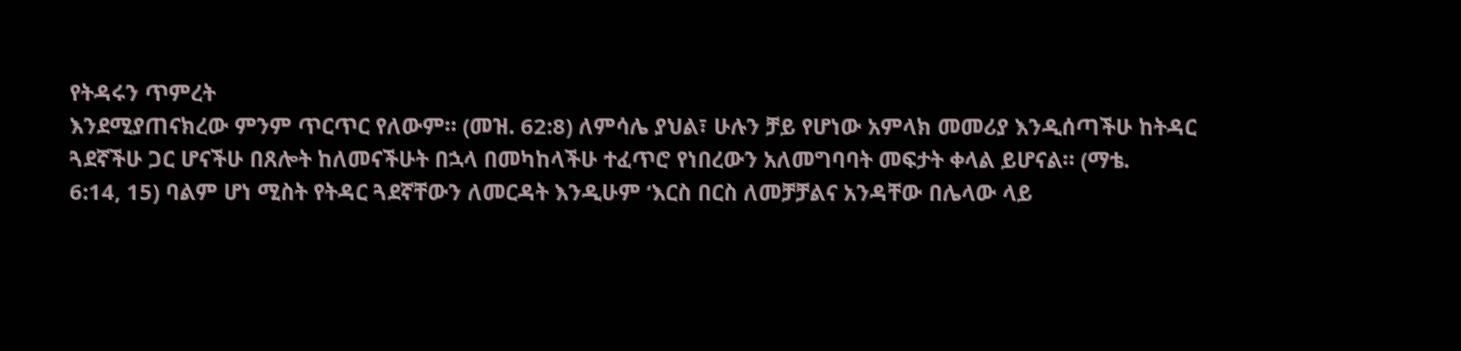የትዳሩን ጥምረት
እንደሚያጠናክረው ምንም ጥርጥር የለውም። (መዝ. 62:8) ለምሳሌ ያህል፣ ሁሉን ቻይ የሆነው አምላክ መመሪያ እንዲሰጣችሁ ከትዳር
ጓደኛችሁ ጋር ሆናችሁ በጸሎት ከለመናችሁት በኋላ በመካከላችሁ ተፈጥሮ የነበረውን አለመግባባት መፍታት ቀላል ይሆናል። (ማቴ.
6:14, 15) ባልም ሆነ ሚስት የትዳር ጓደኛቸውን ለመርዳት እንዲሁም ‘እርስ በርስ ለመቻቻልና አንዳቸው በሌላው ላይ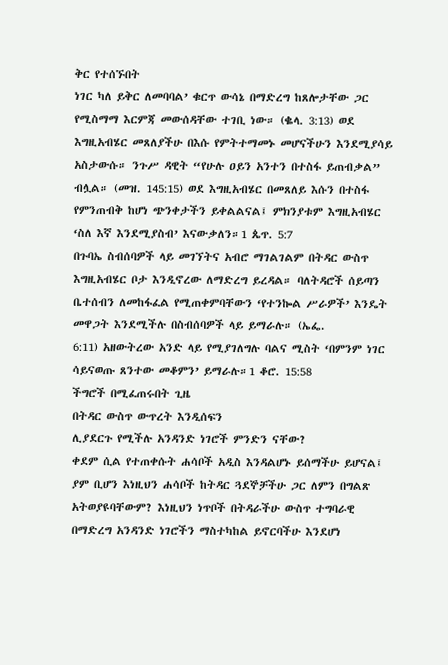ቅር የተሰኙበት
ነገር ካለ ይቅር ለመባባል’ ቁርጥ ውሳኔ በማድረግ ከጸሎታቸው ጋር የሚስማማ እርምጃ መውሰዳቸው ተገቢ ነው። (ቈላ. 3:13) ወደ
እግዚአብሄር መጸለያችሁ በእሱ የምትተማመኑ መሆናችሁን እንደሚያሳይ አስታውሱ። ንጉሥ ዳዊት “የሁሉ ዐይን አንተን በተስፋ ይጠብቃል”
ብሏል። (መዝ. 145:15) ወደ እግዚአብሄር በመጸለይ እሱን በተስፋ የምንጠብቅ ከሆነ ጭንቀታችን ይቀልልናል፤ ምክንያቱም እግዚአብሄር
‘ስለ እኛ እንደሚያስብ’ እናውቃለን።1 ጴጥ. 5:7
በጉባኤ ስብሰባዎች ላይ መገኘትና አብሮ ማገልገልም በትዳር ውስጥ
እግዚአብሄር ቦታ እንዲኖረው ለማድረግ ይረዳል። ባለትዳሮች ሰይጣን
ቤተሰብን ለመከፋፈል የሚጠቀምባቸውን ‘የተንኰል ሥራዎች’ እንዴት መዋጋት እንደሚችሉ በስብሰባዎች ላይ ይማራሉ። (ኤፌ.
6:11) አዘውትረው አንድ ላይ የሚያገለግሉ ባልና ሚስት ‘በምንም ነገር ሳይናወጡ ጸንተው መቆምን’ ይማራሉ።1 ቆሮ. 15:58
ችግሮች በሚፈጠሩበት ጊዜ
በትዳር ውስጥ ውጥረት እንዲሰፍን
ሊያደርጉ የሚችሉ አንዳንድ ነገሮች ምንድን ናቸው?
ቀደም ሲል የተጠቀሱት ሐሳቦች አዲስ እንዳልሆኑ ይሰማችሁ ይሆናል፤
ያም ቢሆን እነዚህን ሐሳቦች ከትዳር ጓደኞቻችሁ ጋር ለምን በግልጽ አትወያዩባቸውም? እነዚህን ነጥቦች በትዳራችሁ ውስጥ ተግባራዊ
በማድረግ አንዳንድ ነገሮችን ማስተካከል ይኖርባችሁ እንደሆነ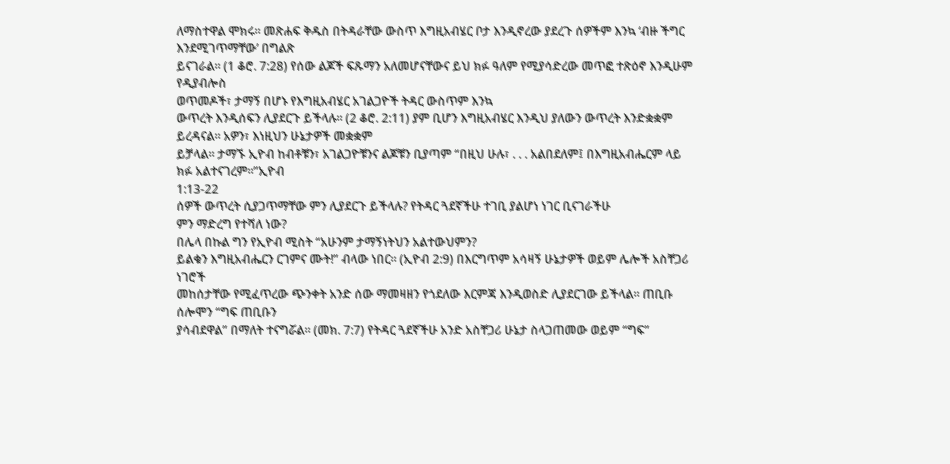ለማስተዋል ሞክሩ። መጽሐፍ ቅዱስ በትዳራቸው ውስጥ እግዚአብሄር ቦታ እንዲኖረው ያደረጉ ሰዎችም እንኳ ‘ብዙ ችግር እንደሚገጥማቸው’ በግልጽ
ይናገራል። (1 ቆሮ. 7:28) የሰው ልጆች ፍጹማን አለመሆናቸውና ይህ ክፉ ዓለም የሚያሳድረው መጥፎ ተጽዕኖ እንዲሁም የዲያብሎስ
ወጥመዶች፣ ታማኝ በሆኑ የእግዚአብሄር አገልጋዮች ትዳር ውስጥም እንኳ
ውጥረት እንዲሰፍን ሊያደርጉ ይችላሉ። (2 ቆሮ. 2:11) ያም ቢሆን እግዚአብሄር እንዲህ ያለውን ውጥረት እንድቋቋም ይረዳናል። አዎን፣ እነዚህን ሁኔታዎች መቋቋም
ይቻላል። ታማኙ ኢዮብ ከብቶቹን፣ አገልጋዮቹንና ልጆቹን ቢያጣም “በዚህ ሁሉ፣ . . . አልበደለም፤ በእግዚአብሔርም ላይ ክፉ አልተናገረም።”ኢዮብ
1:13-22
ሰዎች ውጥረት ሲያጋጥማቸው ምን ሊያደርጉ ይችላሉ? የትዳር ጓደኛችሁ ተገቢ ያልሆነ ነገር ቢናገራችሁ
ምን ማድረግ የተሻለ ነው?
በሌላ በኩል ግን የኢዮብ ሚስት “አሁንም ታማኝነትህን አልተውህምን?
ይልቁን እግዚአብሔርን ርገምና ሙት!” ብላው ነበር። (ኢዮብ 2:9) በእርግጥም አሳዛኝ ሁኔታዎች ወይም ሌሎች አስቸጋሪ ነገሮች
መከሰታቸው የሚፈጥረው ጭንቀት አንድ ሰው ማመዛዘን የጎደለው እርምጃ እንዲወስድ ሊያደርገው ይችላል። ጠቢቡ ሰሎሞን “ግፍ ጠቢቡን
ያሳብደዋል” በማለት ተናግሯል። (መክ. 7:7) የትዳር ጓደኛችሁ አንድ አስቸጋሪ ሁኔታ ስላጋጠመው ወይም “ግፍ”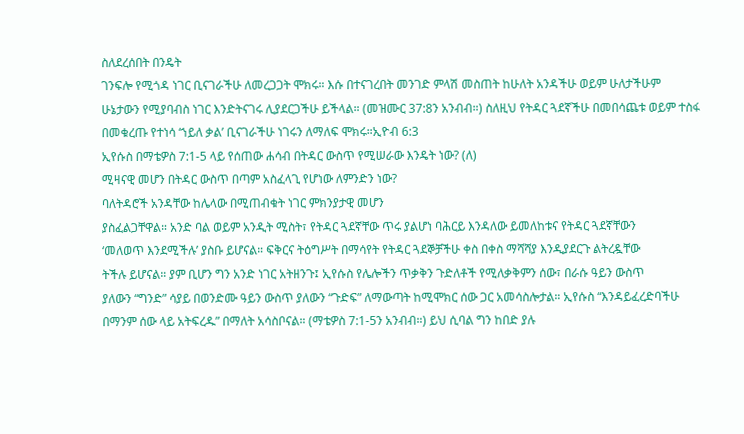ስለደረሰበት በንዴት
ገንፍሎ የሚጎዳ ነገር ቢናገራችሁ ለመረጋጋት ሞክሩ። እሱ በተናገረበት መንገድ ምላሽ መስጠት ከሁለት አንዳችሁ ወይም ሁለታችሁም
ሁኔታውን የሚያባብስ ነገር እንድትናገሩ ሊያደርጋችሁ ይችላል። (መዝሙር 37:8ን አንብብ።) ስለዚህ የትዳር ጓደኛችሁ በመበሳጨቱ ወይም ተስፋ
በመቁረጡ የተነሳ ‘ኀይለ ቃል’ ቢናገራችሁ ነገሩን ለማለፍ ሞክሩ።ኢዮብ 6:3
ኢየሱስ በማቴዎስ 7:1-5 ላይ የሰጠው ሐሳብ በትዳር ውስጥ የሚሠራው እንዴት ነው? (ለ)
ሚዛናዊ መሆን በትዳር ውስጥ በጣም አስፈላጊ የሆነው ለምንድን ነው?
ባለትዳሮች አንዳቸው ከሌላው በሚጠብቁት ነገር ምክንያታዊ መሆን
ያስፈልጋቸዋል። አንድ ባል ወይም አንዲት ሚስት፣ የትዳር ጓደኛቸው ጥሩ ያልሆነ ባሕርይ እንዳለው ይመለከቱና የትዳር ጓደኛቸውን
‘መለወጥ እንደሚችሉ’ ያስቡ ይሆናል። ፍቅርና ትዕግሥት በማሳየት የትዳር ጓደኞቻችሁ ቀስ በቀስ ማሻሻያ እንዲያደርጉ ልትረዷቸው
ትችሉ ይሆናል። ያም ቢሆን ግን አንድ ነገር አትዘንጉ፤ ኢየሱስ የሌሎችን ጥቃቅን ጉድለቶች የሚለቃቅምን ሰው፣ በራሱ ዓይን ውስጥ
ያለውን “ግንድ” ሳያይ በወንድሙ ዓይን ውስጥ ያለውን “ጉድፍ” ለማውጣት ከሚሞክር ሰው ጋር አመሳስሎታል። ኢየሱስ “እንዳይፈረድባችሁ
በማንም ሰው ላይ አትፍረዱ” በማለት አሳስቦናል። (ማቴዎስ 7:1-5ን አንብብ።) ይህ ሲባል ግን ከበድ ያሉ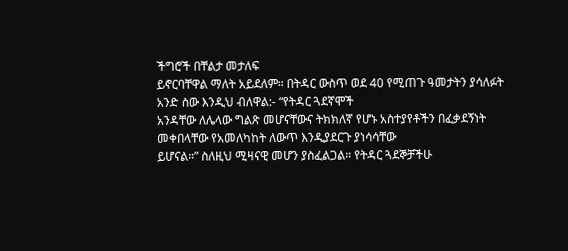ችግሮች በቸልታ መታለፍ
ይኖርባቸዋል ማለት አይደለም። በትዳር ውስጥ ወደ 40 የሚጠጉ ዓመታትን ያሳለፉት አንድ ስው እንዲህ ብለዋል:- “የትዳር ጓደኛሞች
አንዳቸው ለሌላው ግልጽ መሆናቸውና ትክክለኛ የሆኑ አስተያየቶችን በፈቃደኝነት መቀበላቸው የአመለካከት ለውጥ እንዲያደርጉ ያነሳሳቸው
ይሆናል።” ስለዚህ ሚዛናዊ መሆን ያስፈልጋል። የትዳር ጓደኞቻችሁ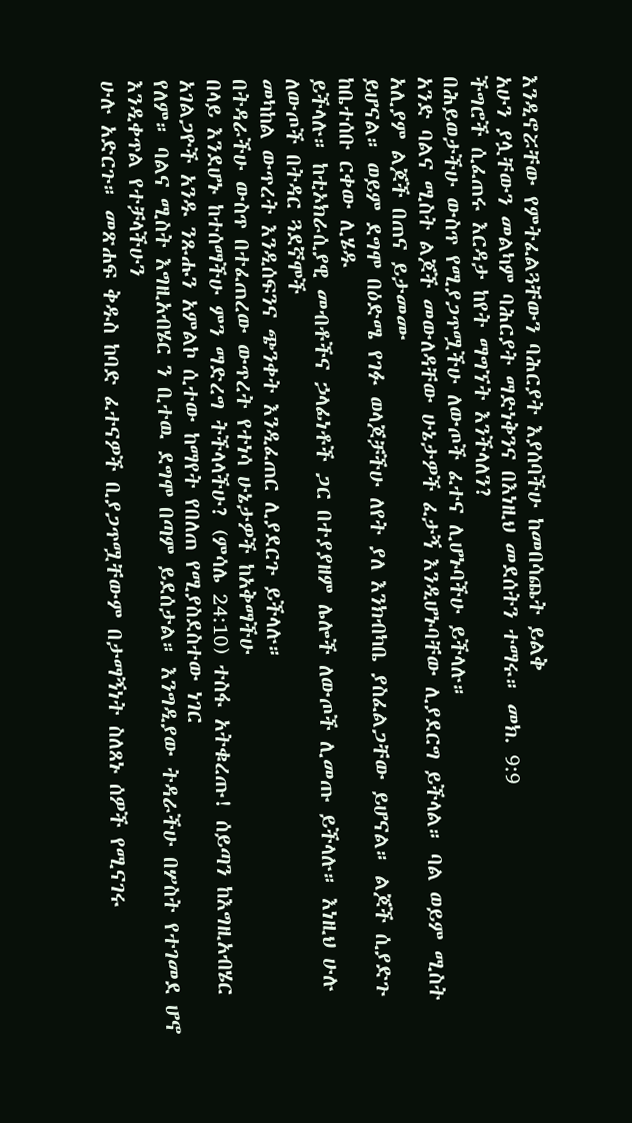እንዲኖሯቸው የምትፈልጓቸውን ባሕርያት እያሰባችሁ ከመበሳጨት ይልቅ
አሁን ያሏቸውን መልካም ባሕርያት ማድነቅንና በእነዚህ መደሰትን ተማሩ። መክ. 9:9
ችግሮች ሲፈጠሩ እርዳታ ከየት ማግኘት እንችላለን?
በሕይወታችሁ ውስጥ የሚያጋጥሟችሁ ለውጦች ፈተና ሊሆኑባችሁ ይችላሉ።
አንድ ባልና ሚስት ልጆች መውለዳቸው ሁኔታዎች ፈታኝ እንዲሆኑባቸው ሊያደርግ ይችላል። ባል ወይም ሚስት አሊያም ልጆች በጠና ይታመሙ
ይሆናል። ወይም ደግሞ በዕድሜ የገፉ ወላጆቻችሁ ለየት ያለ እንክብካቤ ያስፈልጋቸው ይሆናል። ልጆች ሲያድጉ ከቤተሰቡ ርቀው ሊሄዱ
ይችላሉ። ከቲኦክራሲያዊ መብቶችና ኃላፊነቶች ጋር በተያያዘም ሌሎች ለውጦች ሊመጡ ይችላሉ። እነዚህ ሁሉ ለውጦች በትዳር ጓደኛሞች
መካከል ውጥረት እንዲሰፍንና ጭንቀት እንዲፈጠር ሊያደርጉ ይችላሉ።
በትዳራችሁ ውስጥ በተፈጠረው ውጥረት የተነሳ ሁኔታዎች ከአቅማችሁ
በላይ እንደሆኑ ከተሰማችሁ ምን ማድረግ ትችላላችሁ? (ምሳሌ 24:10) ተስፋ አትቁረጡ! ሰይጣን ከእግዚአብሄር አገልጋዮች አንዱ ንጹሑን አምልኮ ሲተው ከማየት የበለጠ የሚያስደስተው ነገር
የለም። ባልና ሚስት እግዚአብሄር ን ቢተዉ ደግሞ በጣም ይደሰታል። እንግዲያው ትዳራችሁ በሦስት የተገመደ ሆኖ እንዲቀጥል የተቻላችሁን
ሁሉ አድርጉ። መጽሐፍ ቅዱስ ከባድ ፈተናዎች ቢያጋጥሟቸውም በታማኝነት ስለጸኑ ሰዎች የሚናገሩ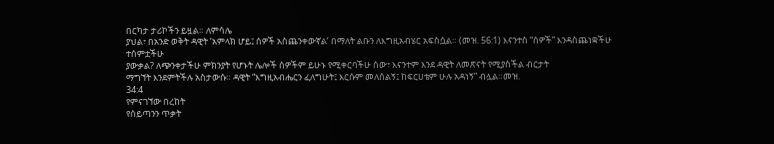በርካታ ታሪኮችን ይዟል። ለምሳሌ
ያህል፣ በአንድ ወቅት ዳዊት ‘አምላክ ሆይ፤ ሰዎች አስጨንቀውኛል’ በማለት ልቡን ለእግዚአብሄር አፍስሷል። (መዝ. 56:1) እናንተስ “ሰዎች” እንዳስጨነቋችሁ ተሰምቷችሁ
ያውቃል? ለጭንቀታችሁ ምክንያት የሆኑት ሌሎች ሰዎችም ይሁኑ የሚቀርባችሁ ሰው፣ እናንተም እንደ ዳዊት ለመጽናት የሚያስችል ብርታት
ማግኘት እንደምትችሉ አስታውሱ። ዳዊት “እግዚአብሔርን ፈለግሁት፤ እርሱም መለሰልኝ፤ ከፍርሀቴም ሁሉ አዳነኝ” ብሏል።መዝ.
34:4
የምናገኘው በረከት
የሰይጣንን ጥቃት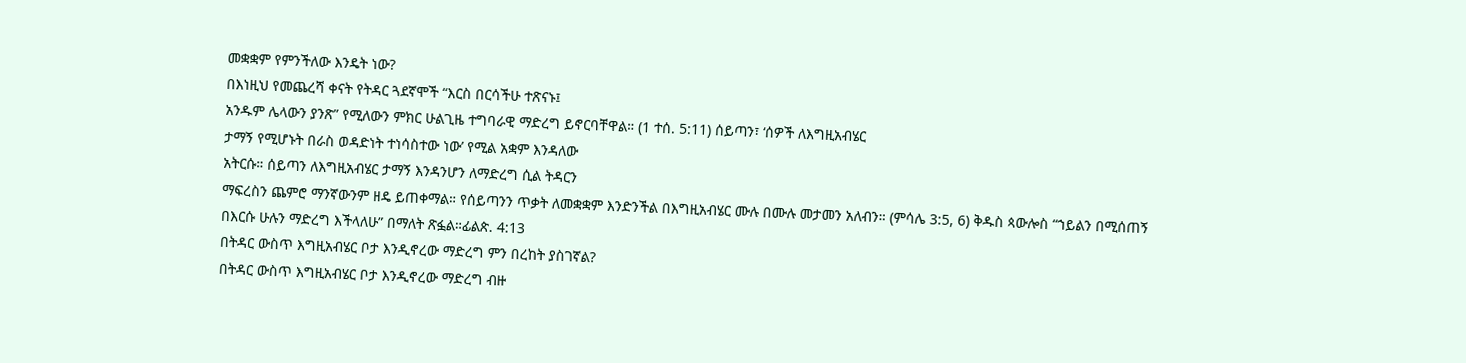መቋቋም የምንችለው እንዴት ነው?
በእነዚህ የመጨረሻ ቀናት የትዳር ጓደኛሞች “እርስ በርሳችሁ ተጽናኑ፤
አንዱም ሌላውን ያንጽ” የሚለውን ምክር ሁልጊዜ ተግባራዊ ማድረግ ይኖርባቸዋል። (1 ተሰ. 5:11) ሰይጣን፣ ‘ሰዎች ለእግዚአብሄር
ታማኝ የሚሆኑት በራስ ወዳድነት ተነሳስተው ነው’ የሚል አቋም እንዳለው
አትርሱ። ሰይጣን ለእግዚአብሄር ታማኝ እንዳንሆን ለማድረግ ሲል ትዳርን
ማፍረስን ጨምሮ ማንኛውንም ዘዴ ይጠቀማል። የሰይጣንን ጥቃት ለመቋቋም እንድንችል በእግዚአብሄር ሙሉ በሙሉ መታመን አለብን። (ምሳሌ 3:5, 6) ቅዱስ ጳውሎስ “ኀይልን በሚሰጠኝ
በእርሱ ሁሉን ማድረግ እችላለሁ” በማለት ጽፏል።ፊልጵ. 4:13
በትዳር ውስጥ እግዚአብሄር ቦታ እንዲኖረው ማድረግ ምን በረከት ያስገኛል?
በትዳር ውስጥ እግዚአብሄር ቦታ እንዲኖረው ማድረግ ብዙ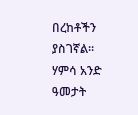በረከቶችን ያስገኛል። ሃምሳ አንድ ዓመታት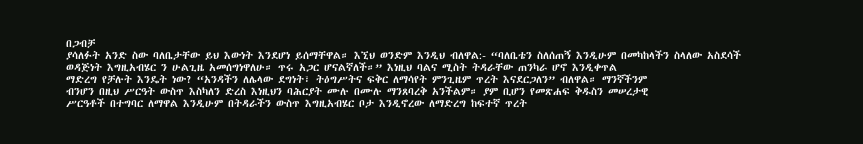በጋብቻ
ያሳለፉት አንድ ስው ባለቤታቸው ይህ እውነት እንደሆነ ይሰማቸዋል። እኚህ ወንድም እንዲህ ብለዋል:- “ባለቤቴን ስለሰጠኝ እንዲሁም በመካከላችን ስላለው አስደሳች
ወዳጅነት እግዚአብሄር ን ሁልጊዜ አመሰግነዋለሁ። ጥሩ አጋር ሆናልኛለች።” እነዚህ ባልና ሚስት ትዳራቸው ጠንካራ ሆኖ እንዲቀጥል
ማድረግ የቻሉት እንዴት ነው? “አንዳችን ለሌላው ደግነት፣ ትዕግሥትና ፍቅር ለማሳየት ምንጊዜም ጥረት እናደርጋለን” ብለዋል። ማንኛችንም
ብንሆን በዚህ ሥርዓት ውስጥ እስካለን ድረስ እነዚህን ባሕርያት ሙሉ በሙሉ ማንጸባረቅ አንችልም። ያም ቢሆን የመጽሐፍ ቅዱስን መሠረታዊ
ሥርዓቶች በተግባር ለማዋል እንዲሁም በትዳራችን ውስጥ እግዚአብሄር ቦታ እንዲኖረው ለማድረግ ከፍተኛ ጥረት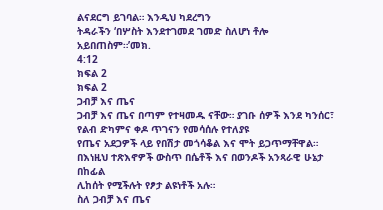ልናደርግ ይገባል። እንዲህ ካደረግን
ትዳራችን ‘በሦስት እንደተገመደ ገመድ ስለሆነ ቶሎ አይበጠስም።’መክ.
4:12
ክፍል 2
ክፍል 2
ጋብቻ እና ጤና
ጋብቻ እና ጤና በጣም የተዛመዱ ናቸው። ያገቡ ሰዎች እንደ ካንሰር፣ የልብ ድካምና ቀዶ ጥገናን የመሳሰሉ የተለያዩ
የጤና አደጋዎች ላይ የበሽታ መጎሳቆል እና ሞት ይጋጥማቸዋል። በእነዚህ ተጽእኖዎች ውስጥ በሴቶች እና በወንዶች አንጻራዊ ሁኔታ በከፊል
ሊከሰት የሚችሉት የፆታ ልዩነቶች አሉ።
ስለ ጋብቻ እና ጤና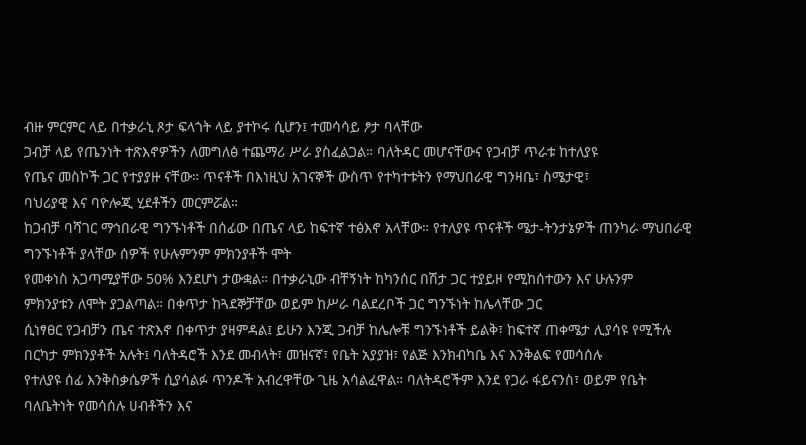ብዙ ምርምር ላይ በተቃራኒ ጾታ ፍላጎት ላይ ያተኮሩ ሲሆን፤ ተመሳሳይ ፆታ ባላቸው
ጋብቻ ላይ የጤንነት ተጽእኖዎችን ለመግለፅ ተጨማሪ ሥራ ያስፈልጋል። ባለትዳር መሆናቸውና የጋብቻ ጥራቱ ከተለያዩ
የጤና መስኮች ጋር የተያያዙ ናቸው። ጥናቶች በእነዚህ አገናኞች ውስጥ የተካተቱትን የማህበራዊ ግንዛቤ፣ ስሜታዊ፣
ባህሪያዊ እና ባዮሎጂ ሂደቶችን መርምሯል።
ከጋብቻ ባሻገር ማኅበራዊ ግንኙነቶች በሰፊው በጤና ላይ ከፍተኛ ተፅእኖ አላቸው። የተለያዩ ጥናቶች ሜታ-ትንታኔዎች ጠንካራ ማህበራዊ ግንኙነቶች ያላቸው ሰዎች የሁሉምንም ምክንያቶች ሞት
የመቀነስ አጋጣሚያቸው 50% እንደሆነ ታውቋል። በተቃራኒው ብቸኝነት ከካንሰር በሽታ ጋር ተያይዞ የሚከሰተውን እና ሁሉንም
ምክንያቱን ለሞት ያጋልጣል። በቀጥታ ከጓደኞቻቸው ወይም ከሥራ ባልደረቦች ጋር ግንኙነት ከሌላቸው ጋር
ሲነፃፀር የጋብቻን ጤና ተጽእኖ በቀጥታ ያዛምዳል፤ ይሁን እንጂ ጋብቻ ከሌሎቹ ግንኙነቶች ይልቅ፣ ከፍተኛ ጠቀሜታ ሊያሳዩ የሚችሉ
በርካታ ምክንያቶች አሉት፤ ባለትዳሮች እንደ መብላት፣ መዝናኛ፣ የቤት አያያዝ፣ የልጅ እንክብካቤ እና እንቅልፍ የመሳሰሉ
የተለያዩ ሰፊ እንቅስቃሴዎች ሲያሳልፉ ጥንዶች አብረዋቸው ጊዜ አሳልፈዋል። ባለትዳሮችም እንደ የጋራ ፋይናንስ፣ ወይም የቤት ባለቤትነት የመሳሰሉ ሀብቶችን እና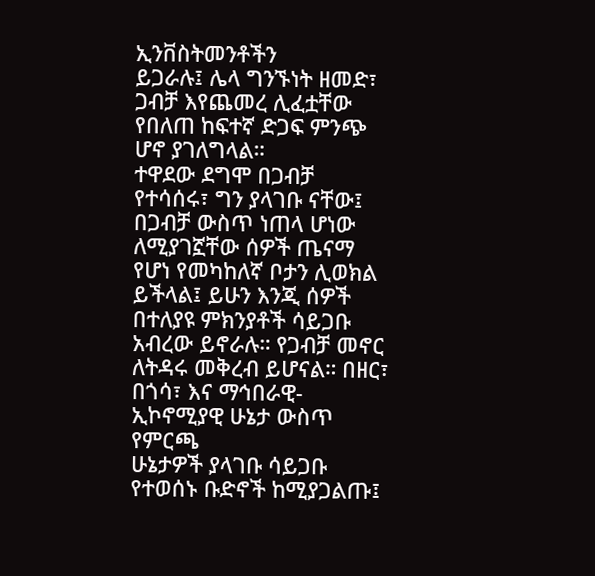ኢንቨስትመንቶችን
ይጋራሉ፤ ሌላ ግንኙነት ዘመድ፣ ጋብቻ እየጨመረ ሊፈቷቸው የበለጠ ከፍተኛ ድጋፍ ምንጭ
ሆኖ ያገለግላል።
ተዋደው ደግሞ በጋብቻ የተሳሰሩ፣ ግን ያላገቡ ናቸው፤ በጋብቻ ውስጥ ነጠላ ሆነው ለሚያገኟቸው ሰዎች ጤናማ
የሆነ የመካከለኛ ቦታን ሊወክል ይችላል፤ ይሁን እንጂ ሰዎች በተለያዩ ምክንያቶች ሳይጋቡ አብረው ይኖራሉ። የጋብቻ መኖር ለትዳሩ መቅረብ ይሆናል። በዘር፣ በጎሳ፣ እና ማኅበራዊ-ኢኮኖሚያዊ ሁኔታ ውስጥ የምርጫ
ሁኔታዎች ያላገቡ ሳይጋቡ የተወሰኑ ቡድኖች ከሚያጋልጡ፤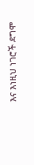እና እነዚህ ነገሮች ደግሞ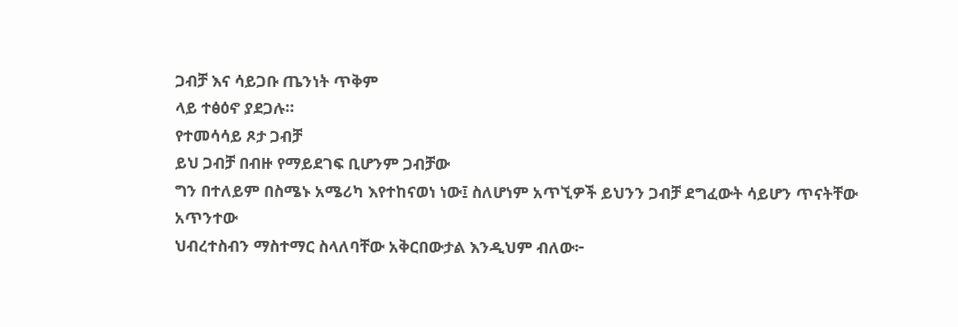ጋብቻ እና ሳይጋቡ ጤንነት ጥቅም
ላይ ተፅዕኖ ያደጋሉ።
የተመሳሳይ ጾታ ጋብቻ
ይህ ጋብቻ በብዙ የማይደገፍ ቢሆንም ጋብቻው
ግን በተለይም በስሜኑ አሜሪካ እየተከናወነ ነው፤ ስለሆነም አጥኚዎች ይህንን ጋብቻ ደግፈውት ሳይሆን ጥናትቸው አጥንተው
ህብረተስብን ማስተማር ስላለባቸው አቅርበውታል እንዲህም ብለው፦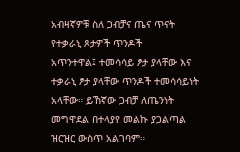አብዛኛዎቹ ስለ ጋብቻና ጤና ጥናት የተቃራኒ ጾታዎች ጥንዶች
አጥንተዋል፤ ተመሳሳይ ፆታ ያላቸው እና ተቃራኒ ፆታ ያላቸው ጥንዶች ተመሳሳይነት አላቸው። ይኸኛው ጋብቻ ለጤንነት መግዋደል በተላያየ መልኩ ያጋልጣል ዝርዝር ውስጥ አልገባም።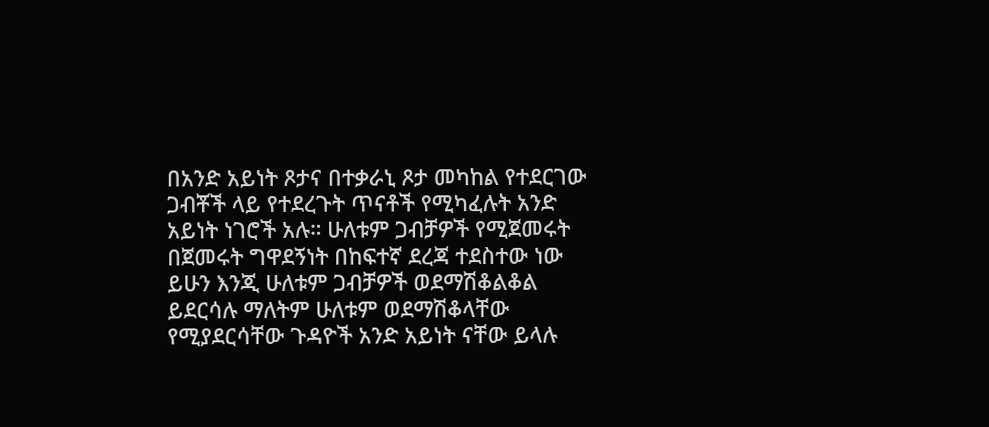በአንድ አይነት ጾታና በተቃራኒ ጾታ መካከል የተደርገው ጋብቾች ላይ የተደረጉት ጥናቶች የሚካፈሉት አንድ አይነት ነገሮች አሉ። ሁለቱም ጋብቻዎች የሚጀመሩት በጀመሩት ግዋደኝነት በከፍተኛ ደረጃ ተደስተው ነው ይሁን እንጂ ሁለቱም ጋብቻዎች ወደማሽቆልቆል ይደርሳሉ ማለትም ሁለቱም ወደማሽቆላቸው የሚያደርሳቸው ጉዳዮች አንድ አይነት ናቸው ይላሉ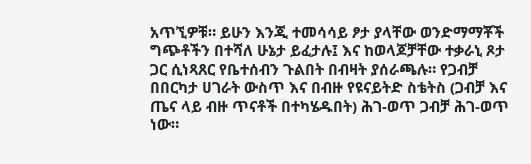አጥኚዎቹ። ይሁን እንጂ ተመሳሳይ ፆታ ያላቸው ወንድማማቾች ግጭቶችን በተሻለ ሁኔታ ይፈታሉ፤ እና ከወላጆቻቸው ተቃራኒ ጾታ ጋር ሲነጻጸር የቤተሰብን ጉልበት በብዛት ያሰራጫሉ። የጋብቻ በበርካታ ሀገራት ውስጥ እና በብዙ የዩናይትድ ስቴትስ (ጋብቻ እና ጤና ላይ ብዙ ጥናቶች በተካሄዱበት) ሕገ-ወጥ ጋብቻ ሕገ-ወጥ ነው።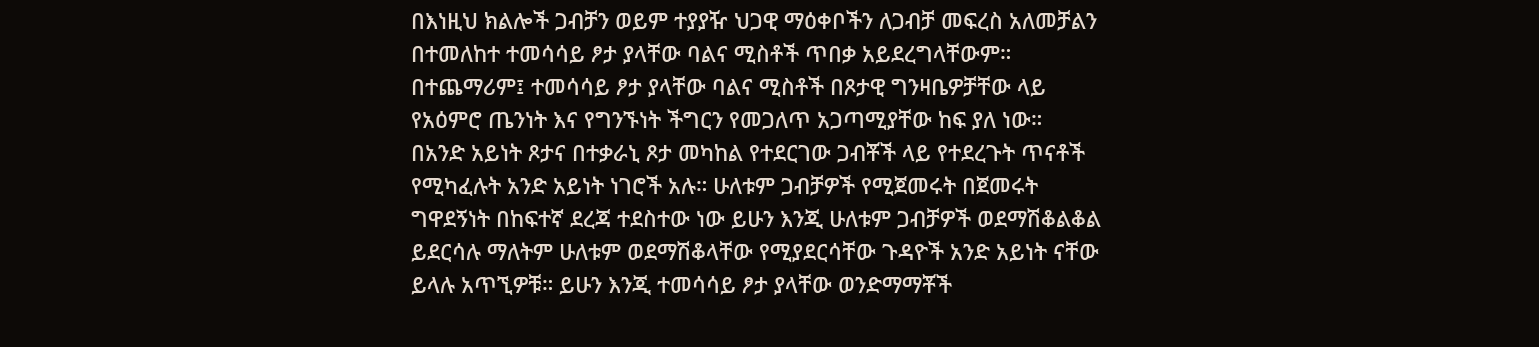በእነዚህ ክልሎች ጋብቻን ወይም ተያያዥ ህጋዊ ማዕቀቦችን ለጋብቻ መፍረስ አለመቻልን በተመለከተ ተመሳሳይ ፆታ ያላቸው ባልና ሚስቶች ጥበቃ አይደረግላቸውም። በተጨማሪም፤ ተመሳሳይ ፆታ ያላቸው ባልና ሚስቶች በጾታዊ ግንዛቤዎቻቸው ላይ የአዕምሮ ጤንነት እና የግንኙነት ችግርን የመጋለጥ አጋጣሚያቸው ከፍ ያለ ነው።
በአንድ አይነት ጾታና በተቃራኒ ጾታ መካከል የተደርገው ጋብቾች ላይ የተደረጉት ጥናቶች የሚካፈሉት አንድ አይነት ነገሮች አሉ። ሁለቱም ጋብቻዎች የሚጀመሩት በጀመሩት ግዋደኝነት በከፍተኛ ደረጃ ተደስተው ነው ይሁን እንጂ ሁለቱም ጋብቻዎች ወደማሽቆልቆል ይደርሳሉ ማለትም ሁለቱም ወደማሽቆላቸው የሚያደርሳቸው ጉዳዮች አንድ አይነት ናቸው ይላሉ አጥኚዎቹ። ይሁን እንጂ ተመሳሳይ ፆታ ያላቸው ወንድማማቾች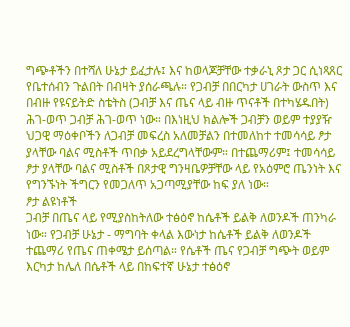ግጭቶችን በተሻለ ሁኔታ ይፈታሉ፤ እና ከወላጆቻቸው ተቃራኒ ጾታ ጋር ሲነጻጸር የቤተሰብን ጉልበት በብዛት ያሰራጫሉ። የጋብቻ በበርካታ ሀገራት ውስጥ እና በብዙ የዩናይትድ ስቴትስ (ጋብቻ እና ጤና ላይ ብዙ ጥናቶች በተካሄዱበት) ሕገ-ወጥ ጋብቻ ሕገ-ወጥ ነው። በእነዚህ ክልሎች ጋብቻን ወይም ተያያዥ ህጋዊ ማዕቀቦችን ለጋብቻ መፍረስ አለመቻልን በተመለከተ ተመሳሳይ ፆታ ያላቸው ባልና ሚስቶች ጥበቃ አይደረግላቸውም። በተጨማሪም፤ ተመሳሳይ ፆታ ያላቸው ባልና ሚስቶች በጾታዊ ግንዛቤዎቻቸው ላይ የአዕምሮ ጤንነት እና የግንኙነት ችግርን የመጋለጥ አጋጣሚያቸው ከፍ ያለ ነው።
ፆታ ልዩነቶች
ጋብቻ በጤና ላይ የሚያስከትለው ተፅዕኖ ከሴቶች ይልቅ ለወንዶች ጠንካራ ነው። የጋብቻ ሁኔታ - ማግባት ቀላል እውነታ ከሴቶች ይልቅ ለወንዶች ተጨማሪ የጤና ጠቀሜታ ይሰጣል። የሴቶች ጤና የጋብቻ ግጭት ወይም እርካታ ከሌለ በሴቶች ላይ በከፍተኛ ሁኔታ ተፅዕኖ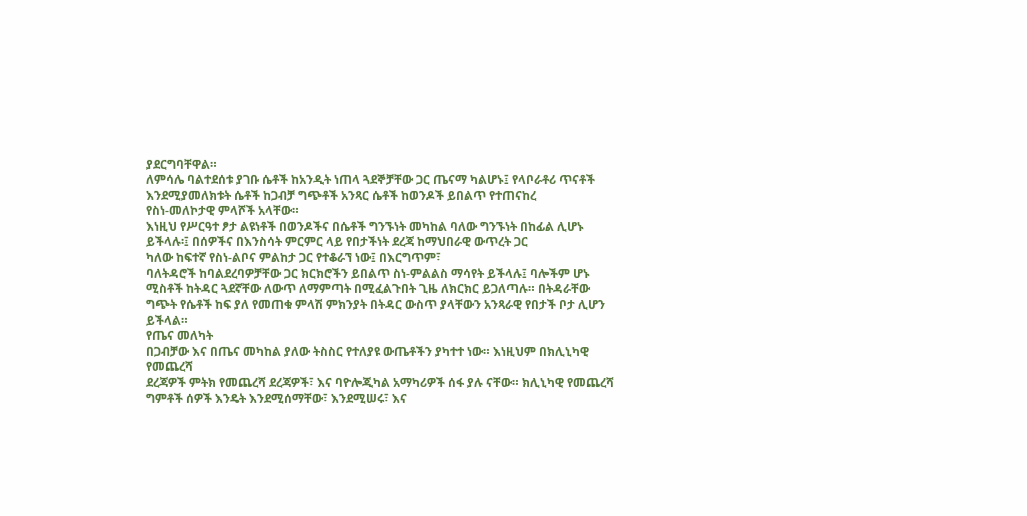ያደርግባቸዋል።
ለምሳሌ ባልተደሰቱ ያገቡ ሴቶች ከአንዲት ነጠላ ጓደኞቻቸው ጋር ጤናማ ካልሆኑ፤ የላቦራቶሪ ጥናቶች እንደሚያመለክቱት ሴቶች ከጋብቻ ግጭቶች አንጻር ሴቶች ከወንዶች ይበልጥ የተጠናከረ
የስነ-መለኮታዊ ምላሾች አላቸው።
እነዚህ የሥርዓተ ፆታ ልዩነቶች በወንዶችና በሴቶች ግንኙነት መካከል ባለው ግንኙነት በከፊል ሊሆኑ
ይችላሉ፡፤ በሰዎችና በእንስሳት ምርምር ላይ የበታችነት ደረጃ ከማህበራዊ ውጥረት ጋር
ካለው ከፍተኛ የስነ-ልቦና ምልከታ ጋር የተቆራኘ ነው፤ በእርግጥም፣
ባለትዳሮች ከባልደረባዎቻቸው ጋር ክርክሮችን ይበልጥ ስነ-ምልልስ ማሳየት ይችላሉ፤ ባሎችም ሆኑ ሚስቶች ከትዳር ጓደኛቸው ለውጥ ለማምጣት በሚፈልጉበት ጊዜ ለክርክር ይጋለጣሉ። በትዳራቸው
ግጭት የሴቶች ከፍ ያለ የመጠቁ ምላሽ ምክንያት በትዳር ውስጥ ያላቸውን አንጻራዊ የበታች ቦታ ሊሆን
ይችላል።
የጤና መለካት
በጋብቻው እና በጤና መካከል ያለው ትስስር የተለያዩ ውጤቶችን ያካተተ ነው። እነዚህም በክሊኒካዊ የመጨረሻ
ደረጃዎች ምትክ የመጨረሻ ደረጃዎች፣ እና ባዮሎጂካል አማካሪዎች ሰፋ ያሉ ናቸው። ክሊኒካዊ የመጨረሻ ግምቶች ሰዎች እንዴት እንደሚሰማቸው፣ እንደሚሠሩ፣ እና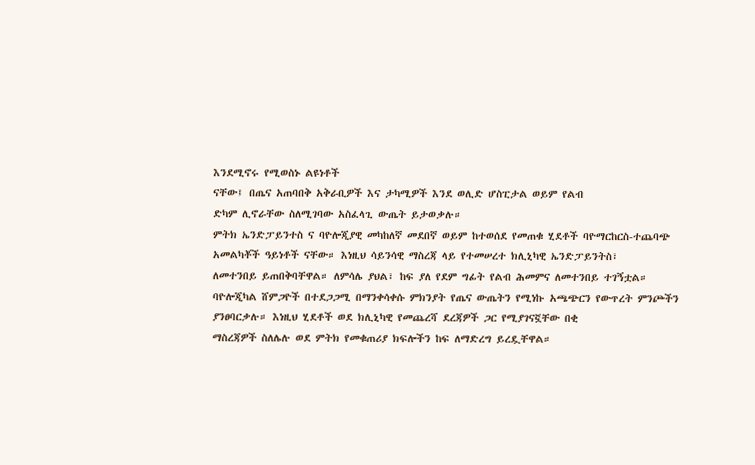እንደሚኖሩ የሚወስኑ ልዩነቶች
ናቸው፤ በጤና አጠባበቅ አቅራቢዎች እና ታካሚዎች እንደ ወሊድ ሆስፒታል ወይም የልብ
ድካም ሊኖራቸው ስለሚገባው አስፈላጊ ውጤት ይታወቃሉ።
ምትክ ኤንድፓይንተስ ና ባዮሎጂያዊ መካከለኛ መደበኛ ወይም ከተወሰደ የመጠቁ ሂደቶች ባዮማርከርስ-ተጨባጭ
አመልካቾች ዓይነቶች ናቸው። እነዚህ ሳይንሳዊ ማስረጃ ላይ የተመሠረተ ክሊኒካዊ ኤንድፓይንትስ፣
ለመተንበይ ይጠበቅባቸዋል። ለምሳሌ ያህል፣ ከፍ ያለ የደም ግፊት የልብ ሕመምና ለመተንበይ ተገኝቷል።
ባዮሎጂካል ሸምጋዮች በተደጋጋሚ በማንቀሳቀሱ ምክንያት የጤና ውጤትን የሚነኩ አጫጭርን የውጥረት ምንጮችን
ያንፀባርቃሉ። እነዚህ ሂደቶች ወደ ክሊኒካዊ የመጨረሻ ደረጃዎች ጋር የሚያገናኟቸው በቂ
ማስረጃዎች ስለሌሉ ወደ ምትክ የመቁጠሪያ ክፍሎችን ከፍ ለማድረግ ይረዷቸዋል።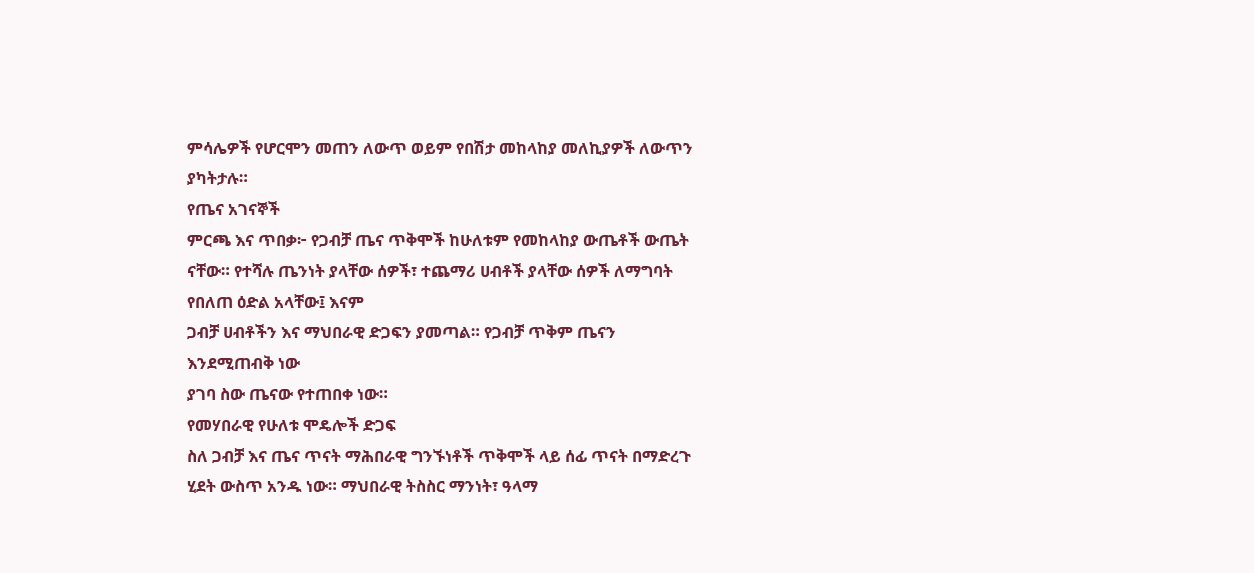ምሳሌዎች የሆርሞን መጠን ለውጥ ወይም የበሽታ መከላከያ መለኪያዎች ለውጥን ያካትታሉ።
የጤና አገናኞች
ምርጫ እና ጥበቃ፦ የጋብቻ ጤና ጥቅሞች ከሁለቱም የመከላከያ ውጤቶች ውጤት ናቸው። የተሻሉ ጤንነት ያላቸው ሰዎች፣ ተጨማሪ ሀብቶች ያላቸው ሰዎች ለማግባት የበለጠ ዕድል አላቸው፤ እናም
ጋብቻ ሀብቶችን እና ማህበራዊ ድጋፍን ያመጣል። የጋብቻ ጥቅም ጤናን እንደሚጠብቅ ነው
ያገባ ስው ጤናው የተጠበቀ ነው።
የመሃበራዊ የሁለቱ ሞዴሎች ድጋፍ
ስለ ጋብቻ እና ጤና ጥናት ማሕበራዊ ግንኙነቶች ጥቅሞች ላይ ሰፊ ጥናት በማድረጉ
ሂደት ውስጥ አንዱ ነው። ማህበራዊ ትስስር ማንነት፣ ዓላማ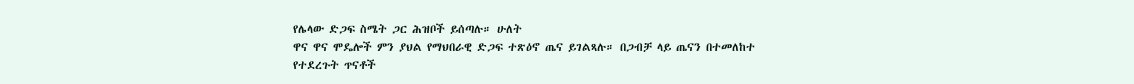የሌላው ድጋፍ ስሜት ጋር ሕዝቦች ይሰጣሉ። ሁለት
ዋና ዋና ሞዴሎች ምን ያህል የማህበራዊ ድጋፍ ተጽዕኖ ጤና ይገልጻሉ። በጋብቻ ላይ ጤናን በተመለከተ የተደረጉት ጥናቶች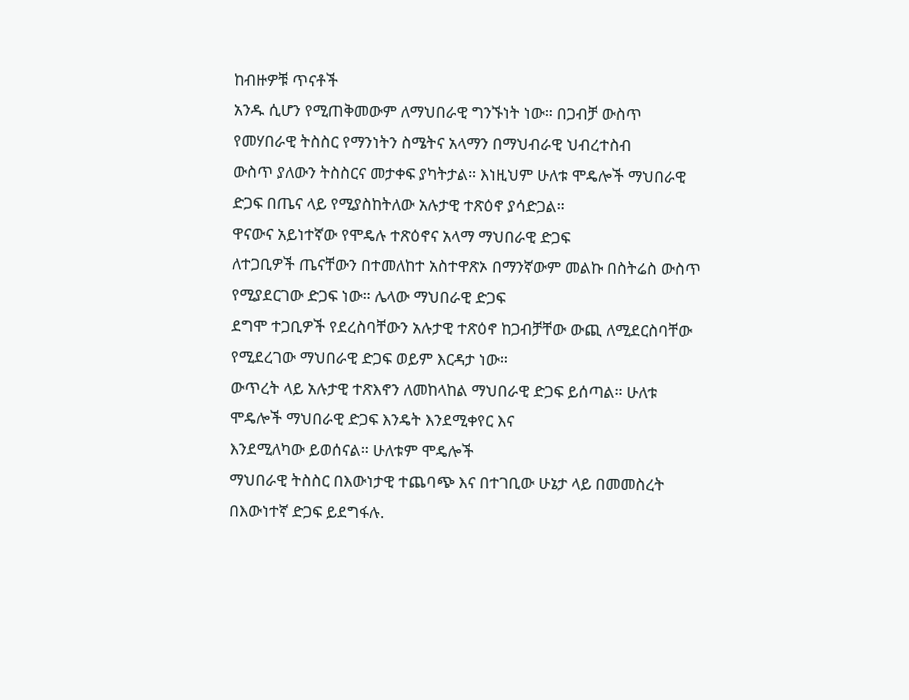ከብዙዎቹ ጥናቶች
አንዱ ሲሆን የሚጠቅመውም ለማህበራዊ ግንኙነት ነው። በጋብቻ ውስጥ የመሃበራዊ ትስስር የማንነትን ስሜትና አላማን በማህብራዊ ህብረተስብ
ውስጥ ያለውን ትስስርና መታቀፍ ያካትታል። እነዚህም ሁለቱ ሞዴሎች ማህበራዊ ድጋፍ በጤና ላይ የሚያስከትለው አሉታዊ ተጽዕኖ ያሳድጋል።
ዋናውና አይነተኛው የሞዴሉ ተጽዕኖና አላማ ማህበራዊ ድጋፍ
ለተጋቢዎች ጤናቸውን በተመለከተ አስተዋጽኦ በማንኛውም መልኩ በስትሬስ ውስጥ የሚያደርገው ድጋፍ ነው። ሌላው ማህበራዊ ድጋፍ
ደግሞ ተጋቢዎች የደረስባቸውን አሉታዊ ተጽዕኖ ከጋብቻቸው ውጪ ለሚደርስባቸው የሚደረገው ማህበራዊ ድጋፍ ወይም እርዳታ ነው።
ውጥረት ላይ አሉታዊ ተጽእኖን ለመከላከል ማህበራዊ ድጋፍ ይሰጣል። ሁለቱ ሞዴሎች ማህበራዊ ድጋፍ እንዴት እንደሚቀየር እና
እንደሚለካው ይወሰናል። ሁለቱም ሞዴሎች
ማህበራዊ ትስስር በእውነታዊ ተጨባጭ እና በተገቢው ሁኔታ ላይ በመመስረት በእውነተኛ ድጋፍ ይደግፋሉ.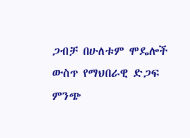ጋብቻ በሁለቱም ሞዴሎች ውስጥ የማህበራዊ ድጋፍ ምንጭ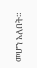መሆን አለበት።